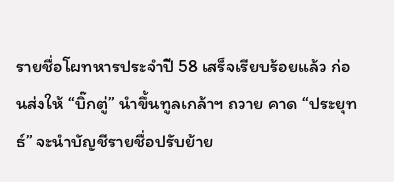รายชื่อโผทหารประจำปี 58 เสร็จเรียบร้อยแล้ว ก่อนส่งให้ “บิ๊กตู่” นำขึ้นทูลเกล้าฯ ถวาย คาด “ประยุทธ์” จะนำบัญชีรายชื่อปรับย้าย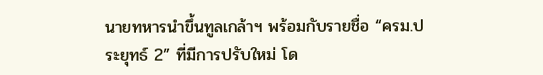นายทหารนำขึ้นทูลเกล้าฯ พร้อมกับรายชื่อ “ครม.ประยุทธ์ 2” ที่มีการปรับใหม่ โด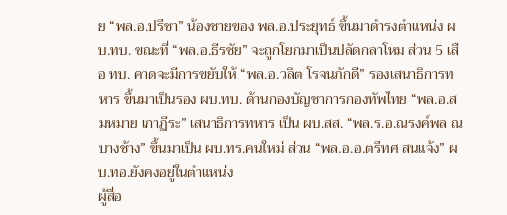ย “พล.อ.ปรีชา” น้องชายของ พล.อ.ประยุทธ์ ขึ้นมาดำรงตำแหน่ง ผบ.ทบ. ขณะที่ “พล.อ.ธีรชัย” จะถูกโยกมาเป็นปลัดกลาโหม ส่วน 5 เสือ ทบ. คาดจะมีการขยับให้ “พล.อ.วลิต โรจนภักดี” รองเสนาธิการทหาร ขึ้นมาเป็นรอง ผบ.ทบ. ด้านกองบัญชาการกองทัพไทย “พล.อ.สมหมาย เกาฏีระ” เสนาธิการทหาร เป็น ผบ.สส. “พล.ร.อ.ณรงค์พล ณ บางช้าง” ขึ้นมาเป็น ผบ.ทร.คนใหม่ ส่วน “พล.อ.อ.ตรีทศ สนแจ้ง” ผบ.ทอ.ยังคงอยู่ในตำแหน่ง
ผู้สื่อ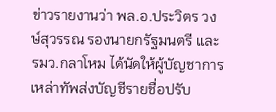ข่าวรายงานว่า พล.อ.ประวิตร วงษ์สุวรรณ รองนายกรัฐมนตรี และ รมว.กลาโหม ได้นัดให้ผู้บัญชาการเหล่าทัพส่งบัญชีรายชื่อปรับ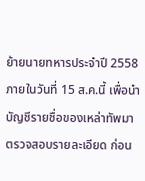ย้ายนายทหารประจำปี 2558 ภายในวันที่ 15 ส.ค.นี้ เพื่อนำบัญชีรายชื่อของเหล่าทัพมาตรวจสอบรายละเอียด ก่อน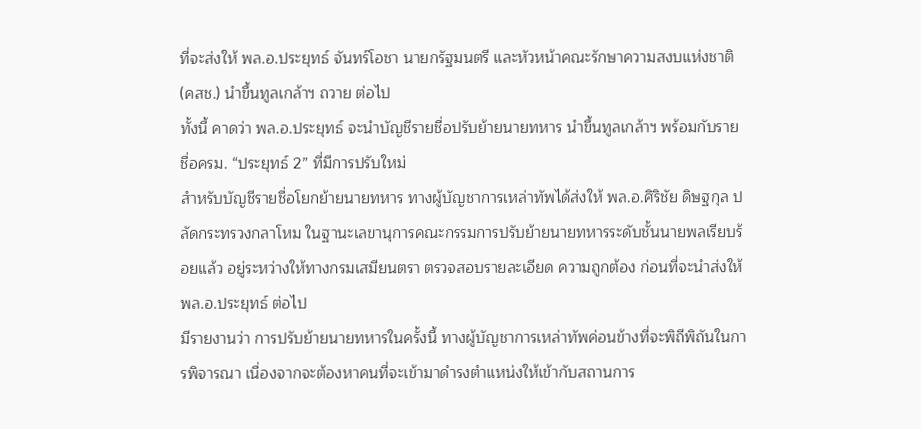ที่จะส่งให้ พล.อ.ประยุทธ์ จันทร์โอชา นายกรัฐมนตรี และหัวหน้าคณะรักษาความสงบแห่งชาติ (คสช.) นำขึ้นทูลเกล้าฯ ถวาย ต่อไป
ทั้งนี้ คาดว่า พล.อ.ประยุทธ์ จะนำบัญชีรายชื่อปรับย้ายนายทหาร นำขึ้นทูลเกล้าฯ พร้อมกับรายชื่อครม. “ประยุทธ์ 2” ที่มีการปรับใหม่
สำหรับบัญชีรายชื่อโยกย้ายนายทหาร ทางผู้บัญชาการเหล่าทัพได้ส่งให้ พล.อ.ศิริชัย ดิษฐกุล ปลัดกระทรวงกลาโหม ในฐานะเลขานุการคณะกรรมการปรับย้ายนายทหารระดับชั้นนายพลเรียบร้อยแล้ว อยู่ระหว่างให้ทางกรมเสมียนตรา ตรวจสอบรายละเอียด ความถูกต้อง ก่อนที่จะนำส่งให้ พล.อ.ประยุทธ์ ต่อไป
มีรายงานว่า การปรับย้ายนายทหารในครั้งนี้ ทางผู้บัญชาการเหล่าทัพค่อนข้างที่จะพิถีพิถันในการพิจารณา เนื่องจากจะต้องหาคนที่จะเข้ามาดำรงตำแหน่งให้เข้ากับสถานการ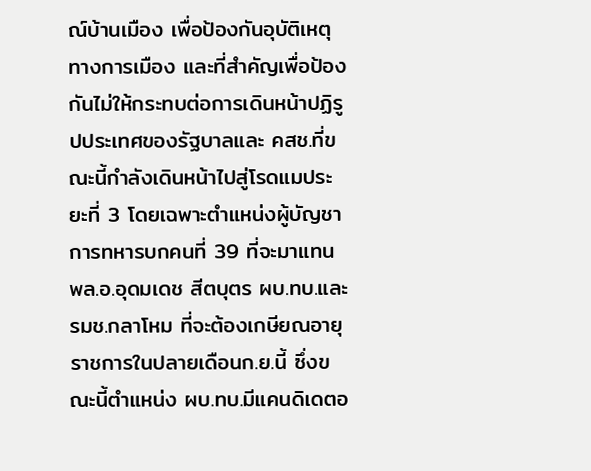ณ์บ้านเมือง เพื่อป้องกันอุบัติเหตุทางการเมือง และที่สำคัญเพื่อป้องกันไม่ให้กระทบต่อการเดินหน้าปฏิรูปประเทศของรัฐบาลและ คสช.ที่ขณะนี้กำลังเดินหน้าไปสู่โรดแมประยะที่ 3 โดยเฉพาะตำแหน่งผู้บัญชาการทหารบกคนที่ 39 ที่จะมาแทน พล.อ.อุดมเดช สีตบุตร ผบ.ทบ.และ รมช.กลาโหม ที่จะต้องเกษียณอายุราชการในปลายเดือนก.ย.นี้ ซึ่งขณะนี้ตำแหน่ง ผบ.ทบ.มีแคนดิเดตอ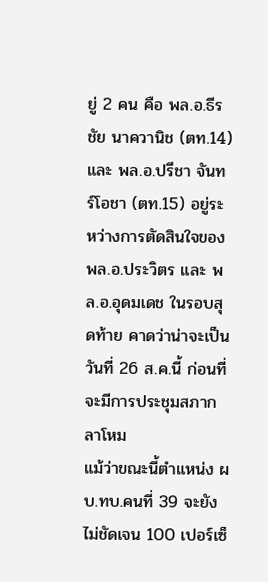ยู่ 2 คน คือ พล.อ.ธีรชัย นาควานิช (ตท.14) และ พล.อ.ปรีชา จันทร์โอชา (ตท.15) อยู่ระหว่างการตัดสินใจของ พล.อ.ประวิตร และ พล.อ.อุดมเดช ในรอบสุดท้าย คาดว่าน่าจะเป็นวันที่ 26 ส.ค.นี้ ก่อนที่จะมีการประชุมสภากลาโหม
แม้ว่าขณะนี้ตำแหน่ง ผบ.ทบ.คนที่ 39 จะยังไม่ชัดเจน 100 เปอร์เซ็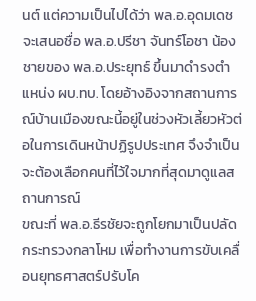นต์ แต่ความเป็นไปได้ว่า พล.อ.อุดมเดช จะเสนอชื่อ พล.อ.ปรีชา จันทร์โอชา น้องชายของ พล.อ.ประยุทธ์ ขึ้นมาดำรงตำแหน่ง ผบ.ทบ. โดยอ้างอิงจากสถานการณ์บ้านเมืองขณะนี้อยู่ในช่วงหัวเลี้ยวหัวต่อในการเดินหน้าปฏิรูปประเทศ จึงจำเป็นจะต้องเลือกคนที่ไว้ใจมากที่สุดมาดูแลสถานการณ์
ขณะที่ พล.อ.ธีรชัยจะถูกโยกมาเป็นปลัดกระทรวงกลาโหม เพื่อทำงานการขับเคลื่อนยุทธศาสตร์ปรับโค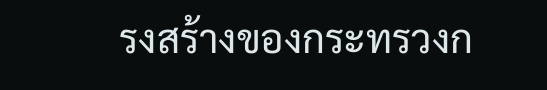รงสร้างของกระทรวงก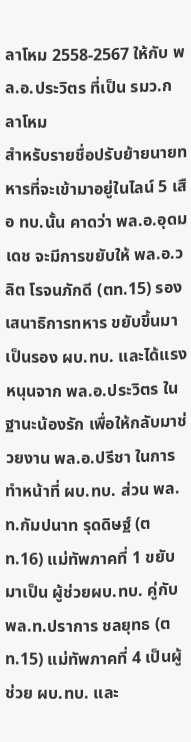ลาโหม 2558-2567 ให้กับ พล.อ.ประวิตร ที่เป็น รมว.กลาโหม
สำหรับรายชื่อปรับย้ายนายทหารที่จะเข้ามาอยู่ในไลน์ 5 เสือ ทบ.นั้น คาดว่า พล.อ.อุดมเดช จะมีการขยับให้ พล.อ.วลิต โรจนภักดี (ตท.15) รองเสนาธิการทหาร ขยับขึ้นมาเป็นรอง ผบ.ทบ. และได้แรงหนุนจาก พล.อ.ประวิตร ในฐานะน้องรัก เพื่อให้กลับมาช่วยงาน พล.อ.ปรีชา ในการทำหน้าที่ ผบ.ทบ. ส่วน พล.ท.กัมปนาท รุดดิษฐ์ (ตท.16) แม่ทัพภาคที่ 1 ขยับมาเป็น ผู้ช่วยผบ.ทบ. คู่กับ พล.ท.ปราการ ชลยุทธ (ตท.15) แม่ทัพภาคที่ 4 เป็นผู้ช่วย ผบ.ทบ. และ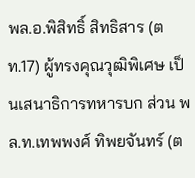พล.อ.พิสิทธิ์ สิทธิสาร (ตท.17) ผู้ทรงคุณวุฒิพิเศษ เป็นเสนาธิการทหารบก ส่วน พล.ท.เทพพงศ์ ทิพยจันทร์ (ต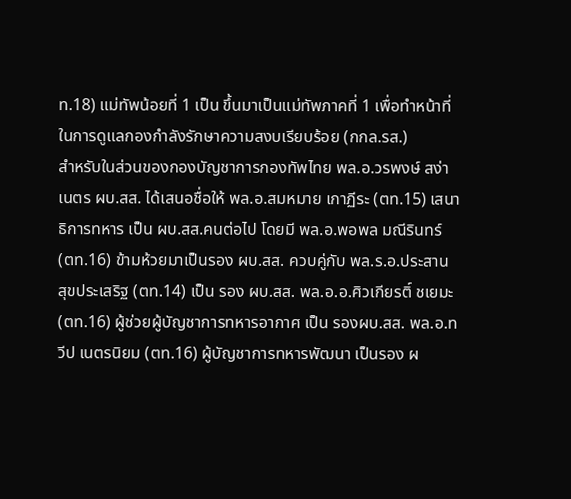ท.18) แม่ทัพน้อยที่ 1 เป็น ขึ้นมาเป็นแม่ทัพภาคที่ 1 เพื่อทำหน้าที่ในการดูแลกองกำลังรักษาความสงบเรียบร้อย (กกล.รส.)
สำหรับในส่วนของกองบัญชาการกองทัพไทย พล.อ.วรพงษ์ สง่าเนตร ผบ.สส. ได้เสนอชื่อให้ พล.อ.สมหมาย เกาฏีระ (ตท.15) เสนาธิการทหาร เป็น ผบ.สส.คนต่อไป โดยมี พล.อ.พอพล มณีรินทร์ (ตท.16) ข้ามห้วยมาเป็นรอง ผบ.สส. ควบคู่กับ พล.ร.อ.ประสาน สุขประเสริฐ (ตท.14) เป็น รอง ผบ.สส. พล.อ.อ.ศิวเกียรติ์ ชเยมะ (ตท.16) ผู้ช่วยผู้บัญชาการทหารอากาศ เป็น รองผบ.สส. พล.อ.ทวีป เนตรนิยม (ตท.16) ผู้บัญชาการทหารพัฒนา เป็นรอง ผ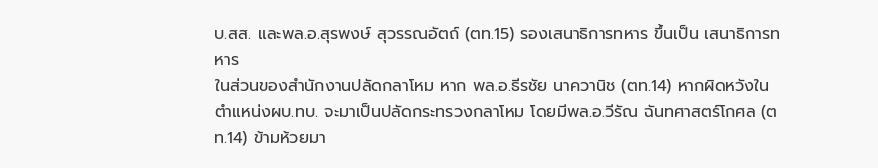บ.สส. และพล.อ.สุรพงษ์ สุวรรณอัตถ์ (ตท.15) รองเสนาธิการทหาร ขึ้นเป็น เสนาธิการทหาร
ในส่วนของสำนักงานปลัดกลาโหม หาก พล.อ.ธีรชัย นาควานิช (ตท.14) หากผิดหวังในตำแหน่งผบ.ทบ. จะมาเป็นปลัดกระทรวงกลาโหม โดยมีพล.อ.วีรัณ ฉันทศาสตร์โกศล (ตท.14) ข้ามห้วยมา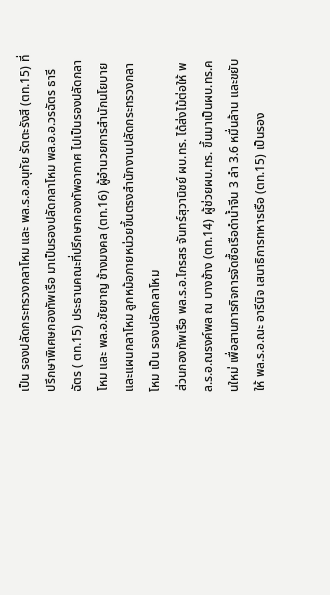เป็น รองปลัดกระทรวงกลาโหม และ พล.ร.อ.อนุทัย รัตตะรังสี (ตท.15) ที่ปรึกษาพิเศษกองทัพเรือ มาเป็นรองปลัดกลาโหม พล.อ.อ.วรฉัตร ธารีฉัตร ( ตท.15) ประธานคณะที่ปรึกษากองทัพอากาศ ไปเป็นรองปลัดกลาโหม และ พล.อ.ชัยชาญ ช้างมงคล (ตท.16) ผู้อำนวยการสำนักนโยบายและแผนกลาโหม ลูกหม้อภายหน่วยขึ้นตรงสำนักงานปลัดกระทรวงกลาโหม เป็น รองปลัดกลาโหม
ส่วนกองทัพเรือ พล.ร.อ.ไกรสร จันทร์สุวานิชย์ ผบ.ทร. ได้ส่งไม้ต่อให้ พล.ร.อ.ณรงค์พล ณ บางช้าง (ตท.14) ผู้ช่วยผบ.ทร. ขึ้นมาเป็นผบ.ทร.คนใหม่ เพื่อสานภารกิจการจัดซื้อเรือดำน้ำจีน 3 ลำ 3.6 หมื่นล้าน และขยับให้ พล.ร.อ.ณะ อารีนิจ เสนาธิการทหารเรือ (ตท.15) เป็นรอง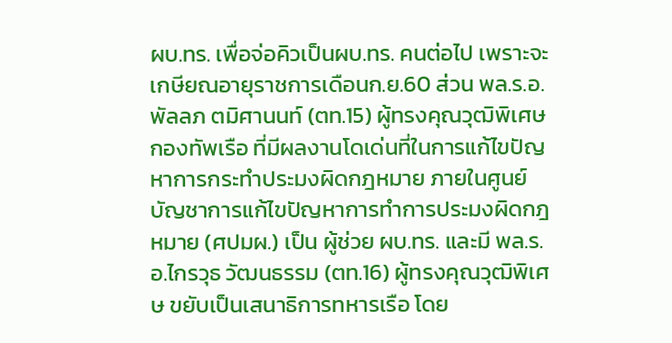ผบ.ทร. เพื่อจ่อคิวเป็นผบ.ทร. คนต่อไป เพราะจะเกษียณอายุราชการเดือนก.ย.60 ส่วน พล.ร.อ.พัลลภ ตมิศานนท์ (ตท.15) ผู้ทรงคุณวุฒิพิเศษกองทัพเรือ ที่มีผลงานโดเด่นที่ในการแก้ไขปัญหาการกระทำประมงผิดกฎหมาย ภายในศูนย์บัญชาการแก้ไขปัญหาการทําการประมงผิดกฎหมาย (ศปมผ.) เป็น ผู้ช่วย ผบ.ทร. และมี พล.ร.อ.ไกรวุธ วัฒนธรรม (ตท.16) ผู้ทรงคุณวุฒิพิเศษ ขยับเป็นเสนาธิการทหารเรือ โดย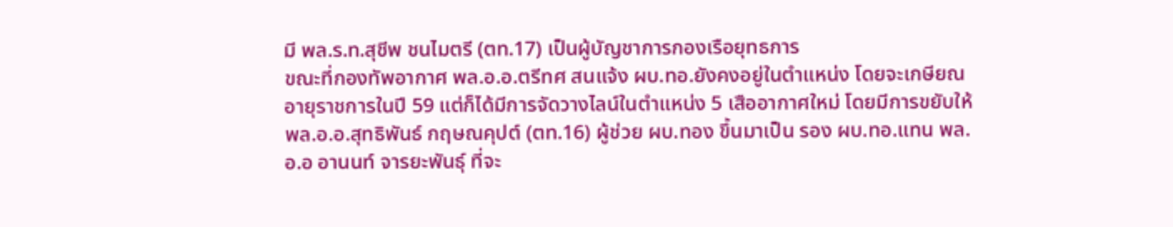มี พล.ร.ท.สุชีพ ชนไมตรี (ตท.17) เป็นผู้บัญชาการกองเรือยุทธการ
ขณะที่กองทัพอากาศ พล.อ.อ.ตรีทศ สนแจ้ง ผบ.ทอ.ยังคงอยู่ในตำแหน่ง โดยจะเกษียณอายุราชการในปี 59 แต่ก็ได้มีการจัดวางไลน์ในตำแหน่ง 5 เสืออากาศใหม่ โดยมีการขยับให้ พล.อ.อ.สุทธิพันธ์ กฤษณคุปต์ (ตท.16) ผู้ช่วย ผบ.ทอง ขึ้นมาเป็น รอง ผบ.ทอ.แทน พล.อ.อ อานนท์ จารยะพันธุ์ ที่จะ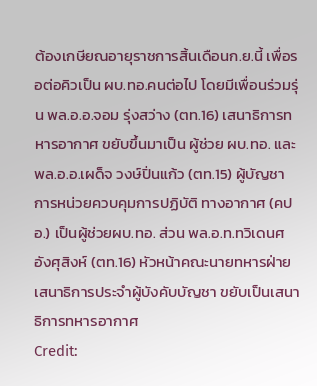ต้องเกษียณอายุราชการสิ้นเดือนก.ย.นี้ เพื่อรอต่อคิวเป็น ผบ.ทอ.คนต่อไป โดยมีเพื่อนร่วมรุ่น พล.อ.อ.จอม รุ่งสว่าง (ตท.16) เสนาธิการทหารอากาศ ขยับขึ้นมาเป็น ผู้ช่วย ผบ.ทอ. และ พล.อ.อ.เผด็จ วงษ์ปิ่นแก้ว (ตท.15) ผู้บัญชาการหน่วยควบคุมการปฏิบัติ ทางอากาศ (คปอ.) เป็นผู้ช่วยผบ.ทอ. ส่วน พล.อ.ท.ทวิเดนศ อังศุสิงห์ (ตท.16) หัวหน้าคณะนายทหารฝ่ายเสนาธิการประจําผู้บังคับบัญชา ขยับเป็นเสนาธิการทหารอากาศ
Credit: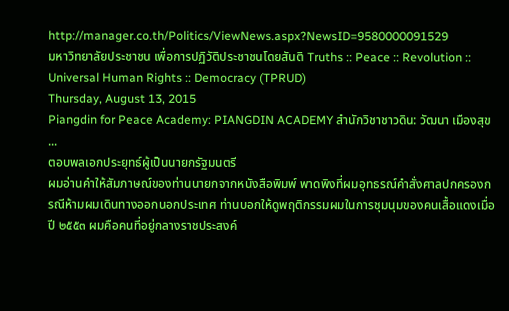http://manager.co.th/Politics/ViewNews.aspx?NewsID=9580000091529
มหาวิทยาลัยประชาชน เพื่อการปฏิวัติประชาชนโดยสันติ Truths :: Peace :: Revolution :: Universal Human Rights :: Democracy (TPRUD)
Thursday, August 13, 2015
Piangdin for Peace Academy: PIANGDIN ACADEMY สำนักวิชาชาวดิน: วัฒนา เมืองสุข ...
ตอบพลเอกประยุทธ์ผู้เป็นนายกรัฐมนตรี
ผมอ่านคำให้สัมภาษณ์ของท่านนายกจากหนังสือพิมพ์ พาดพิงที่ผมอุทธรณ์คำสั่งศาลปกครองกรณีห้ามผมเดินทางออกนอกประเทศ ท่านบอกให้ดูพฤติกรรมผมในการชุมนุมของคนเสื้อแดงเมื่อปี ๒๕๕๓ ผมคือคนที่อยู่กลางราชประสงค์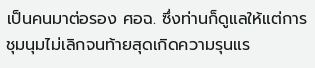เป็นคนมาต่อรอง ศอฉ. ซึ่งท่านก็ดูแลให้แต่การชุมนุมไม่เลิกจนท้ายสุดเกิดความรุนแร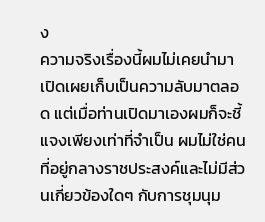ง
ความจริงเรื่องนี้ผมไม่เคยนำมาเปิดเผยเก็บเป็นความลับมาตลอด แต่เมื่อท่านเปิดมาเองผมก็จะชี้แจงเพียงเท่าที่จำเป็น ผมไม่ใช่คนที่อยู่กลางราชประสงค์และไม่มีส่วนเกี่ยวข้องใดๆ กับการชุมนุม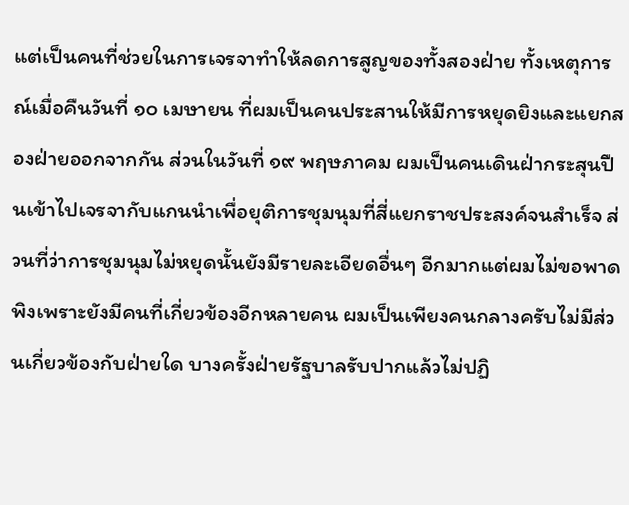แต่เป็นคนที่ช่วยในการเจรจาทำให้ลดการสูญของทั้งสองฝ่าย ทั้งเหตุการณ์เมื่อคืนวันที่ ๑๐ เมษายน ที่ผมเป็นคนประสานให้มีการหยุดยิงและแยกสองฝ่ายออกจากกัน ส่วนในวันที่ ๑๙ พฤษภาคม ผมเป็นคนเดินฝ่ากระสุนปืนเข้าไปเจรจากับแกนนำเพื่อยุติการชุมนุมที่สี่แยกราชประสงค์จนสำเร็จ ส่วนที่ว่าการชุมนุมไม่หยุดนั้นยังมีรายละเอียดอื่นๆ อีกมากแต่ผมไม่ขอพาดพิงเพราะยังมีคนที่เกี่ยวข้องอีกหลายคน ผมเป็นเพียงคนกลางครับไม่มีส่วนเกี่ยวข้องกับฝ่ายใด บางครั้งฝ่ายรัฐบาลรับปากแล้วไม่ปฏิ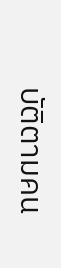บัติตามคน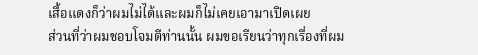เสื้อแดงก็ว่าผมไม่ได้และผมก็ไม่เคยเอามาเปิดเผย
ส่วนที่ว่าผมชอบโจมตีท่านนั้น ผมขอเรียนว่าทุกเรื่องที่ผม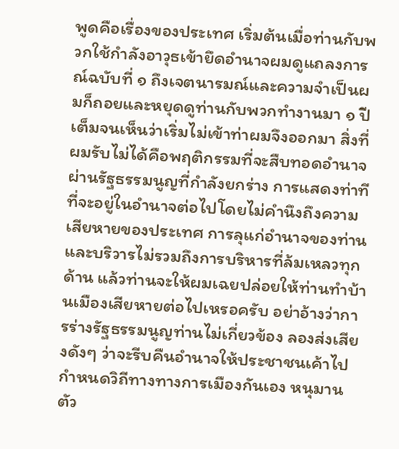พูดคือเรื่องของประเทศ เริ่มต้นเมื่อท่านกับพวกใช้กำลังอาวุธเข้ายึดอำนาจผมดูแถลงการณ์ฉบับที่ ๑ ถึงเจตนารมณ์และความจำเป็นผมก็ถอยและหยุดดูท่านกับพวกทำงานมา ๑ ปีเต็มจนเห็นว่าเริ่มไม่เข้าท่าผมจึงออกมา สิ่งที่ผมรับไม่ได้คือพฤติกรรมที่จะสืบทอดอำนาจผ่านรัฐธรรมนูญที่กำลังยกร่าง การแสดงท่าทีที่จะอยู่ในอำนาจต่อไปโดยไม่คำนึงถึงความเสียหายของประเทศ การลุแก่อำนาจของท่านและบริวารไม่รวมถึงการบริหารที่ล้มเหลวทุกด้าน แล้วท่านจะให้ผมเฉยปล่อยให้ท่านทำบ้านเมืองเสียหายต่อไปเหรอครับ อย่าอ้างว่าการร่างรัฐธรรมนูญท่านไม่เกี่ยวข้อง ลองส่งเสียงดังๆ ว่าจะรีบคืนอำนาจให้ประชาชนเค้าไปกำหนดวิถีทางทางการเมืองกันเอง หนุมานตัว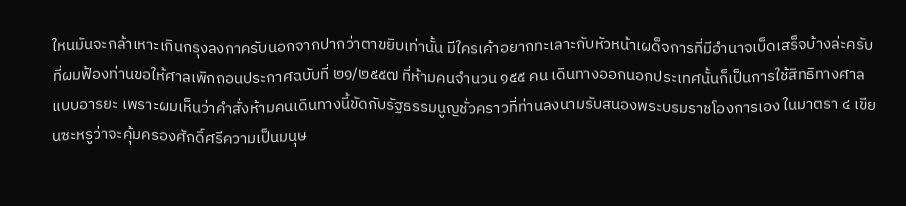ใหนมันจะกล้าเหาะเกินกรุงลงกาครับนอกจากปากว่าตาขยิบเท่านั้น มีใครเค้าอยากทะเลาะกับหัวหน้าเผด็จการที่มีอำนาจเบ็ดเสร็จบ้างล่ะครับ
ที่ผมฟ้องท่านขอให้ศาลเพิกถอนประกาศฉบับที่ ๒๑/๒๕๕๗ ที่ห้ามคนจำนวน ๑๕๕ คน เดินทางออกนอกประเทศนั้นก็เป็นการใช้สิทธิทางศาลแบบอารยะ เพราะผมเห็นว่าคำสั่งห้ามคนเดินทางนี้ขัดกับรัฐธรรมนูญชั่วคราวที่ท่านลงนามรับสนองพระบรมราชโองการเอง ในมาตรา ๔ เขียนซะหรูว่าจะคุ้มครองศักดิ์ศรีความเป็นมนุษ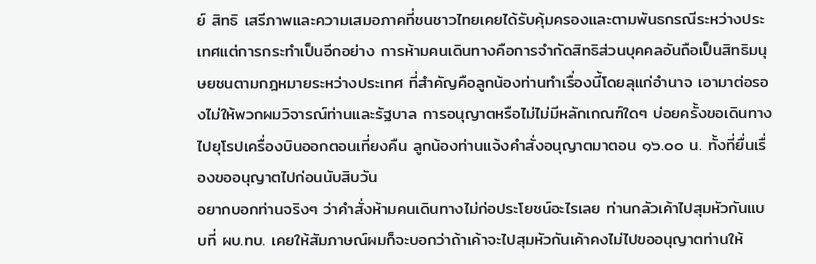ย์ สิทธิ เสรีภาพและความเสมอภาคที่ชนชาวไทยเคยได้รับคุ้มครองและตามพันธกรณีระหว่างประเทศแต่การกระทำเป็นอีกอย่าง การห้ามคนเดินทางคือการจำกัดสิทธิส่วนบุคคลอันถือเป็นสิทธิมนุษยชนตามกฎหมายระหว่างประเทศ ที่สำคัญคือลูกน้องท่านทำเรื่องนี้โดยลุแก่อำนาจ เอามาต่อรองไม่ให้พวกผมวิจารณ์ท่านและรัฐบาล การอนุญาตหรือไม่ไม่มีหลักเกณฑ์ใดๆ บ่อยครั้งขอเดินทางไปยุโรปเครื่องบินออกตอนเที่ยงคืน ลูกน้องท่านแจ้งคำสั่งอนุญาตมาตอน ๑๖.๐๐ น. ทั้งที่ยื่นเรื่องขออนุญาตไปก่อนนับสิบวัน
อยากบอกท่านจริงๆ ว่าคำสั่งห้ามคนเดินทางไม่ก่อประโยชน์อะไรเลย ท่านกลัวเค้าไปสุมหัวกันแบบที่ ผบ.ทบ. เคยให้สัมภาษณ์ผมก็จะบอกว่าถ้าเค้าจะไปสุมหัวกันเค้าคงไม่ไปขออนุญาตท่านให้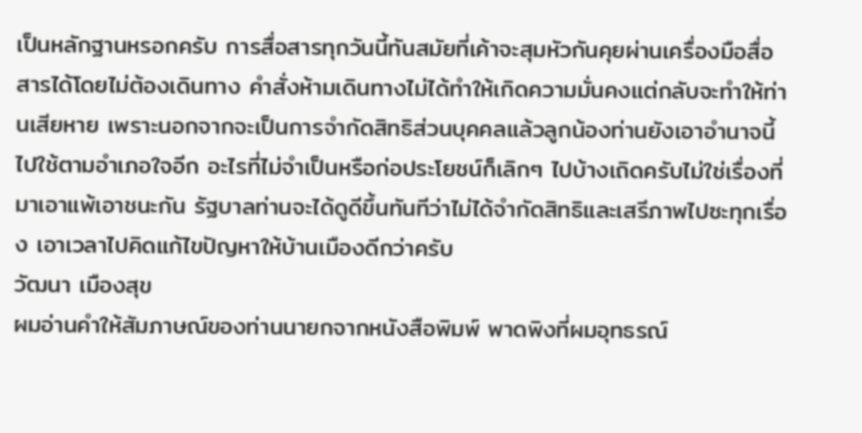เป็นหลักฐานหรอกครับ การสื่อสารทุกวันนี้ทันสมัยที่เค้าจะสุมหัวกันคุยผ่านเครื่องมือสื่อสารได้โดยไม่ต้องเดินทาง คำสั่งห้ามเดินทางไม่ได้ทำให้เกิดความมั่นคงแต่กลับจะทำให้ท่านเสียหาย เพราะนอกจากจะเป็นการจำกัดสิทธิส่วนบุคคลแล้วลูกน้องท่านยังเอาอำนาจนี้ไปใช้ตามอำเภอใจอีก อะไรที่ไม่จำเป็นหรือก่อประโยชน์ก็เลิกๆ ไปบ้างเถิดครับไม่ใช่เรื่องที่มาเอาแพ้เอาชนะกัน รัฐบาลท่านจะได้ดูดีขึ้นทันทีว่าไม่ได้จำกัดสิทธิและเสรีภาพไปซะทุกเรื่อง เอาเวลาไปคิดแก้ไขปัญหาให้บ้านเมืองดีกว่าครับ
วัฒนา เมืองสุข
ผมอ่านคำให้สัมภาษณ์ของท่านนายกจากหนังสือพิมพ์ พาดพิงที่ผมอุทธรณ์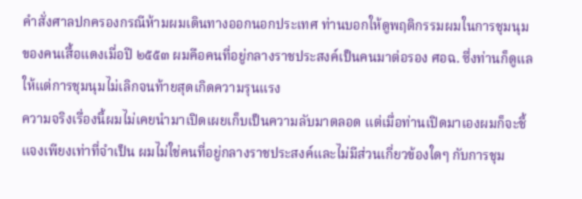คำสั่งศาลปกครองกรณีห้ามผมเดินทางออกนอกประเทศ ท่านบอกให้ดูพฤติกรรมผมในการชุมนุมของคนเสื้อแดงเมื่อปี ๒๕๕๓ ผมคือคนที่อยู่กลางราชประสงค์เป็นคนมาต่อรอง ศอฉ. ซึ่งท่านก็ดูแลให้แต่การชุมนุมไม่เลิกจนท้ายสุดเกิดความรุนแรง
ความจริงเรื่องนี้ผมไม่เคยนำมาเปิดเผยเก็บเป็นความลับมาตลอด แต่เมื่อท่านเปิดมาเองผมก็จะชี้แจงเพียงเท่าที่จำเป็น ผมไม่ใช่คนที่อยู่กลางราชประสงค์และไม่มีส่วนเกี่ยวข้องใดๆ กับการชุม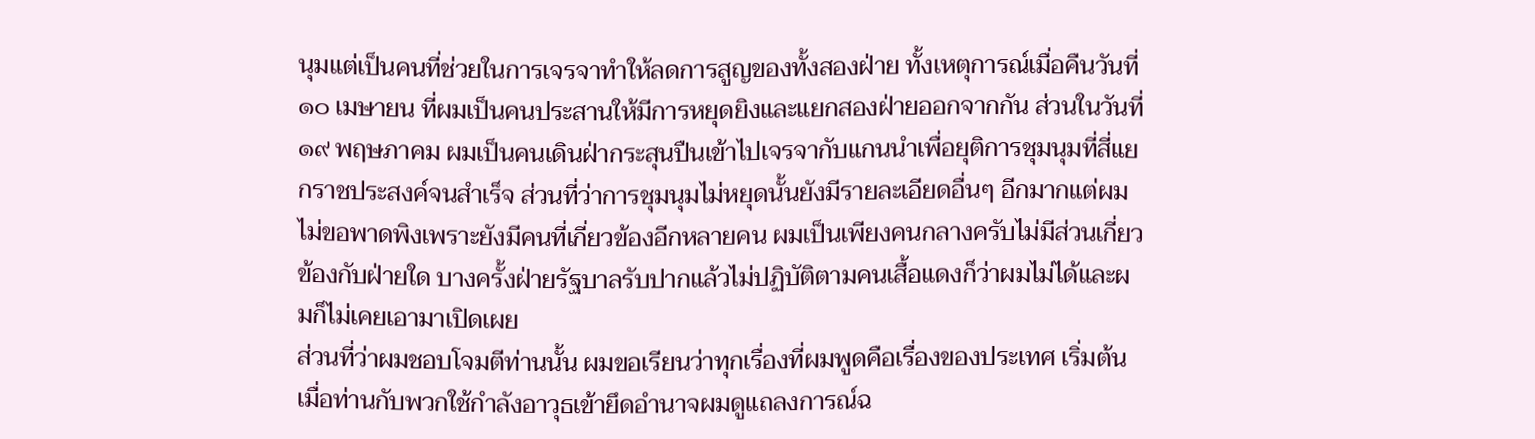นุมแต่เป็นคนที่ช่วยในการเจรจาทำให้ลดการสูญของทั้งสองฝ่าย ทั้งเหตุการณ์เมื่อคืนวันที่ ๑๐ เมษายน ที่ผมเป็นคนประสานให้มีการหยุดยิงและแยกสองฝ่ายออกจากกัน ส่วนในวันที่ ๑๙ พฤษภาคม ผมเป็นคนเดินฝ่ากระสุนปืนเข้าไปเจรจากับแกนนำเพื่อยุติการชุมนุมที่สี่แยกราชประสงค์จนสำเร็จ ส่วนที่ว่าการชุมนุมไม่หยุดนั้นยังมีรายละเอียดอื่นๆ อีกมากแต่ผมไม่ขอพาดพิงเพราะยังมีคนที่เกี่ยวข้องอีกหลายคน ผมเป็นเพียงคนกลางครับไม่มีส่วนเกี่ยวข้องกับฝ่ายใด บางครั้งฝ่ายรัฐบาลรับปากแล้วไม่ปฏิบัติตามคนเสื้อแดงก็ว่าผมไม่ได้และผมก็ไม่เคยเอามาเปิดเผย
ส่วนที่ว่าผมชอบโจมตีท่านนั้น ผมขอเรียนว่าทุกเรื่องที่ผมพูดคือเรื่องของประเทศ เริ่มต้นเมื่อท่านกับพวกใช้กำลังอาวุธเข้ายึดอำนาจผมดูแถลงการณ์ฉ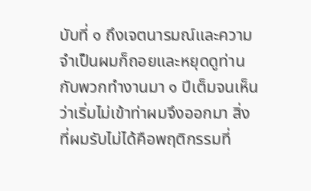บับที่ ๑ ถึงเจตนารมณ์และความจำเป็นผมก็ถอยและหยุดดูท่านกับพวกทำงานมา ๑ ปีเต็มจนเห็นว่าเริ่มไม่เข้าท่าผมจึงออกมา สิ่งที่ผมรับไม่ได้คือพฤติกรรมที่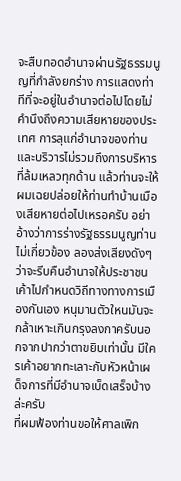จะสืบทอดอำนาจผ่านรัฐธรรมนูญที่กำลังยกร่าง การแสดงท่าทีที่จะอยู่ในอำนาจต่อไปโดยไม่คำนึงถึงความเสียหายของประเทศ การลุแก่อำนาจของท่านและบริวารไม่รวมถึงการบริหารที่ล้มเหลวทุกด้าน แล้วท่านจะให้ผมเฉยปล่อยให้ท่านทำบ้านเมืองเสียหายต่อไปเหรอครับ อย่าอ้างว่าการร่างรัฐธรรมนูญท่านไม่เกี่ยวข้อง ลองส่งเสียงดังๆ ว่าจะรีบคืนอำนาจให้ประชาชนเค้าไปกำหนดวิถีทางทางการเมืองกันเอง หนุมานตัวใหนมันจะกล้าเหาะเกินกรุงลงกาครับนอกจากปากว่าตาขยิบเท่านั้น มีใครเค้าอยากทะเลาะกับหัวหน้าเผด็จการที่มีอำนาจเบ็ดเสร็จบ้างล่ะครับ
ที่ผมฟ้องท่านขอให้ศาลเพิก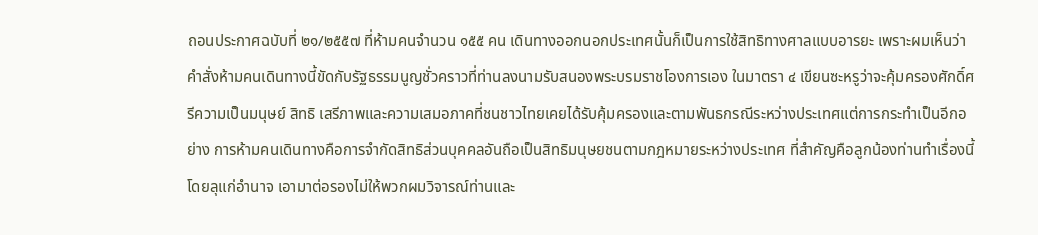ถอนประกาศฉบับที่ ๒๑/๒๕๕๗ ที่ห้ามคนจำนวน ๑๕๕ คน เดินทางออกนอกประเทศนั้นก็เป็นการใช้สิทธิทางศาลแบบอารยะ เพราะผมเห็นว่าคำสั่งห้ามคนเดินทางนี้ขัดกับรัฐธรรมนูญชั่วคราวที่ท่านลงนามรับสนองพระบรมราชโองการเอง ในมาตรา ๔ เขียนซะหรูว่าจะคุ้มครองศักดิ์ศรีความเป็นมนุษย์ สิทธิ เสรีภาพและความเสมอภาคที่ชนชาวไทยเคยได้รับคุ้มครองและตามพันธกรณีระหว่างประเทศแต่การกระทำเป็นอีกอย่าง การห้ามคนเดินทางคือการจำกัดสิทธิส่วนบุคคลอันถือเป็นสิทธิมนุษยชนตามกฎหมายระหว่างประเทศ ที่สำคัญคือลูกน้องท่านทำเรื่องนี้โดยลุแก่อำนาจ เอามาต่อรองไม่ให้พวกผมวิจารณ์ท่านและ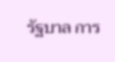รัฐบาล การ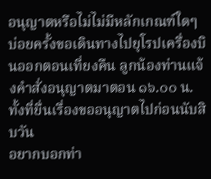อนุญาตหรือไม่ไม่มีหลักเกณฑ์ใดๆ บ่อยครั้งขอเดินทางไปยุโรปเครื่องบินออกตอนเที่ยงคืน ลูกน้องท่านแจ้งคำสั่งอนุญาตมาตอน ๑๖.๐๐ น. ทั้งที่ยื่นเรื่องขออนุญาตไปก่อนนับสิบวัน
อยากบอกท่า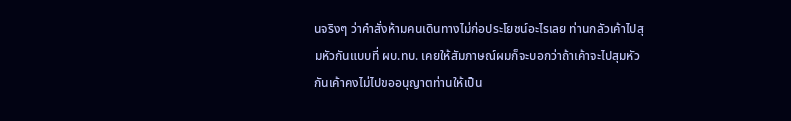นจริงๆ ว่าคำสั่งห้ามคนเดินทางไม่ก่อประโยชน์อะไรเลย ท่านกลัวเค้าไปสุมหัวกันแบบที่ ผบ.ทบ. เคยให้สัมภาษณ์ผมก็จะบอกว่าถ้าเค้าจะไปสุมหัวกันเค้าคงไม่ไปขออนุญาตท่านให้เป็น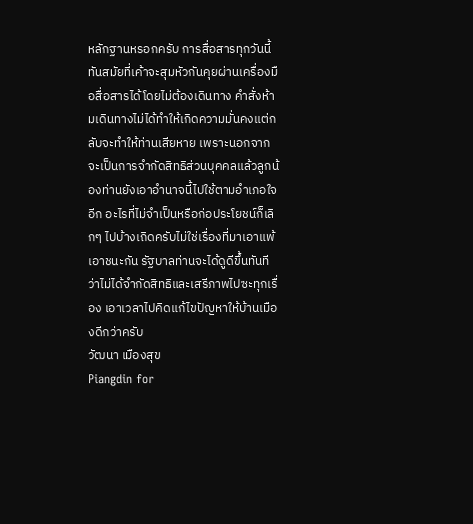หลักฐานหรอกครับ การสื่อสารทุกวันนี้ทันสมัยที่เค้าจะสุมหัวกันคุยผ่านเครื่องมือสื่อสารได้โดยไม่ต้องเดินทาง คำสั่งห้ามเดินทางไม่ได้ทำให้เกิดความมั่นคงแต่กลับจะทำให้ท่านเสียหาย เพราะนอกจากจะเป็นการจำกัดสิทธิส่วนบุคคลแล้วลูกน้องท่านยังเอาอำนาจนี้ไปใช้ตามอำเภอใจอีก อะไรที่ไม่จำเป็นหรือก่อประโยชน์ก็เลิกๆ ไปบ้างเถิดครับไม่ใช่เรื่องที่มาเอาแพ้เอาชนะกัน รัฐบาลท่านจะได้ดูดีขึ้นทันทีว่าไม่ได้จำกัดสิทธิและเสรีภาพไปซะทุกเรื่อง เอาเวลาไปคิดแก้ไขปัญหาให้บ้านเมืองดีกว่าครับ
วัฒนา เมืองสุข
Piangdin for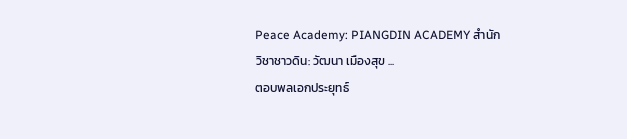Peace Academy: PIANGDIN ACADEMY สำนักวิชาชาวดิน: วัฒนา เมืองสุข ...
ตอบพลเอกประยุทธ์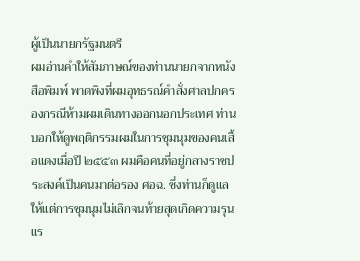ผู้เป็นนายกรัฐมนตรี
ผมอ่านคำให้สัมภาษณ์ของท่านนายกจากหนังสือพิมพ์ พาดพิงที่ผมอุทธรณ์คำสั่งศาลปกครองกรณีห้ามผมเดินทางออกนอกประเทศ ท่านบอกให้ดูพฤติกรรมผมในการชุมนุมของคนเสื้อแดงเมื่อปี ๒๕๕๓ ผมคือคนที่อยู่กลางราชประสงค์เป็นคนมาต่อรอง ศอฉ. ซึ่งท่านก็ดูแลให้แต่การชุมนุมไม่เลิกจนท้ายสุดเกิดความรุนแร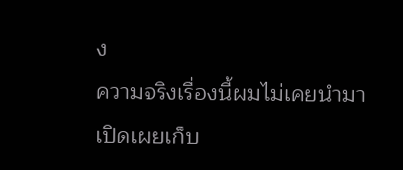ง
ความจริงเรื่องนี้ผมไม่เคยนำมาเปิดเผยเก็บ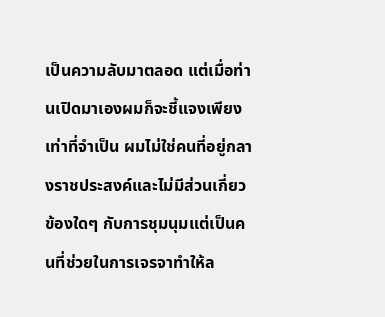เป็นความลับมาตลอด แต่เมื่อท่านเปิดมาเองผมก็จะชี้แจงเพียงเท่าที่จำเป็น ผมไม่ใช่คนที่อยู่กลางราชประสงค์และไม่มีส่วนเกี่ยวข้องใดๆ กับการชุมนุมแต่เป็นคนที่ช่วยในการเจรจาทำให้ล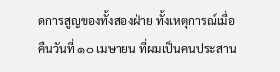ดการสูญของทั้งสองฝ่าย ทั้งเหตุการณ์เมื่อคืนวันที่ ๑๐ เมษายน ที่ผมเป็นคนประสาน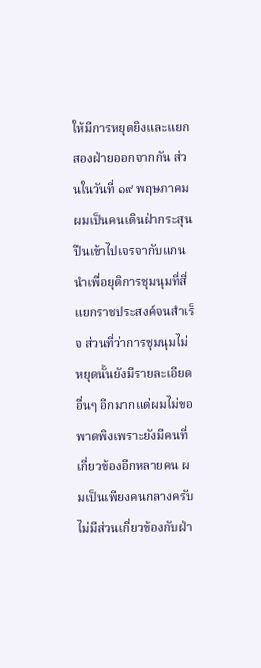ให้มีการหยุดยิงและแยกสองฝ่ายออกจากกัน ส่วนในวันที่ ๑๙ พฤษภาคม ผมเป็นคนเดินฝ่ากระสุนปืนเข้าไปเจรจากับแกนนำเพื่อยุติการชุมนุมที่สี่แยกราชประสงค์จนสำเร็จ ส่วนที่ว่าการชุมนุมไม่หยุดนั้นยังมีรายละเอียดอื่นๆ อีกมากแต่ผมไม่ขอพาดพิงเพราะยังมีคนที่เกี่ยวข้องอีกหลายคน ผมเป็นเพียงคนกลางครับไม่มีส่วนเกี่ยวข้องกับฝ่า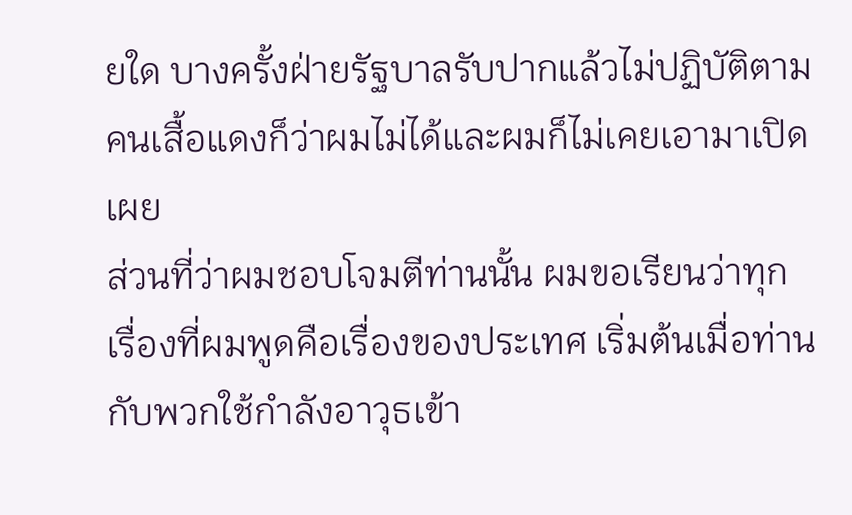ยใด บางครั้งฝ่ายรัฐบาลรับปากแล้วไม่ปฏิบัติตามคนเสื้อแดงก็ว่าผมไม่ได้และผมก็ไม่เคยเอามาเปิดเผย
ส่วนที่ว่าผมชอบโจมตีท่านนั้น ผมขอเรียนว่าทุกเรื่องที่ผมพูดคือเรื่องของประเทศ เริ่มต้นเมื่อท่านกับพวกใช้กำลังอาวุธเข้า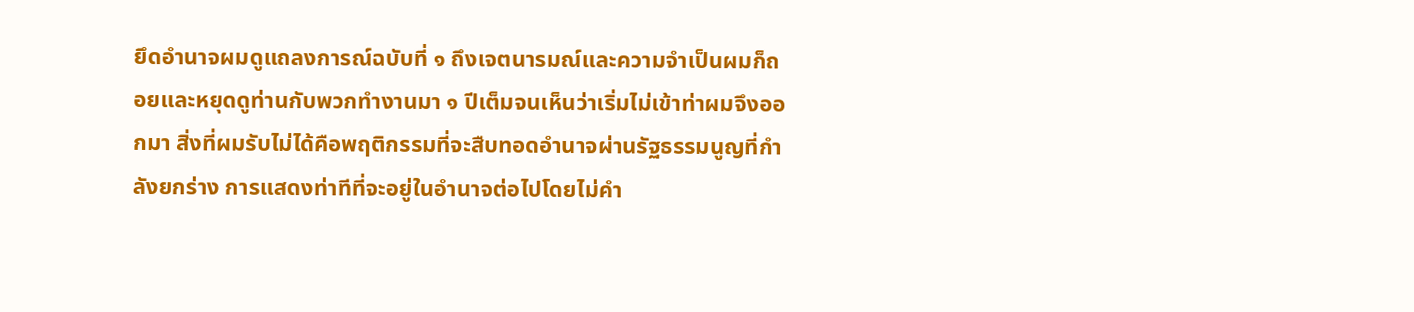ยึดอำนาจผมดูแถลงการณ์ฉบับที่ ๑ ถึงเจตนารมณ์และความจำเป็นผมก็ถอยและหยุดดูท่านกับพวกทำงานมา ๑ ปีเต็มจนเห็นว่าเริ่มไม่เข้าท่าผมจึงออกมา สิ่งที่ผมรับไม่ได้คือพฤติกรรมที่จะสืบทอดอำนาจผ่านรัฐธรรมนูญที่กำลังยกร่าง การแสดงท่าทีที่จะอยู่ในอำนาจต่อไปโดยไม่คำ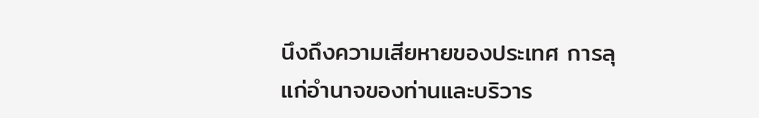นึงถึงความเสียหายของประเทศ การลุแก่อำนาจของท่านและบริวาร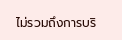ไม่รวมถึงการบริ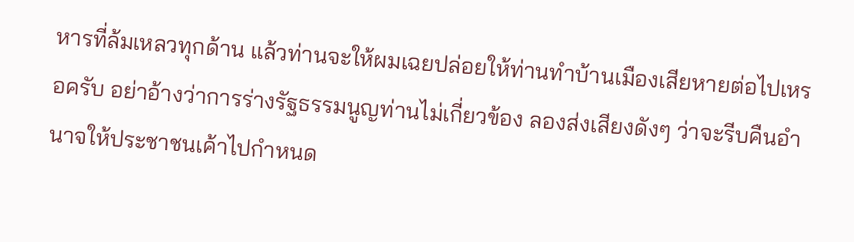หารที่ล้มเหลวทุกด้าน แล้วท่านจะให้ผมเฉยปล่อยให้ท่านทำบ้านเมืองเสียหายต่อไปเหรอครับ อย่าอ้างว่าการร่างรัฐธรรมนูญท่านไม่เกี่ยวข้อง ลองส่งเสียงดังๆ ว่าจะรีบคืนอำนาจให้ประชาชนเค้าไปกำหนด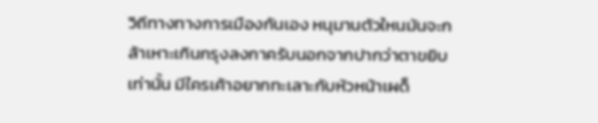วิถีทางทางการเมืองกันเอง หนุมานตัวใหนมันจะกล้าเหาะเกินกรุงลงกาครับนอกจากปากว่าตาขยิบเท่านั้น มีใครเค้าอยากทะเลาะกับหัวหน้าเผด็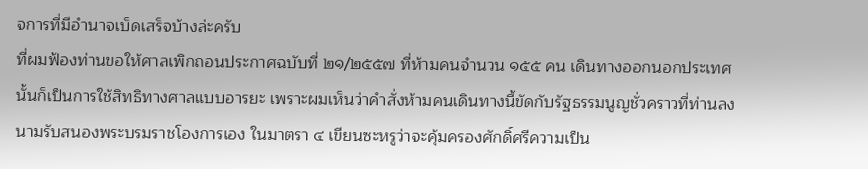จการที่มีอำนาจเบ็ดเสร็จบ้างล่ะครับ
ที่ผมฟ้องท่านขอให้ศาลเพิกถอนประกาศฉบับที่ ๒๑/๒๕๕๗ ที่ห้ามคนจำนวน ๑๕๕ คน เดินทางออกนอกประเทศนั้นก็เป็นการใช้สิทธิทางศาลแบบอารยะ เพราะผมเห็นว่าคำสั่งห้ามคนเดินทางนี้ขัดกับรัฐธรรมนูญชั่วคราวที่ท่านลงนามรับสนองพระบรมราชโองการเอง ในมาตรา ๔ เขียนซะหรูว่าจะคุ้มครองศักดิ์ศรีความเป็น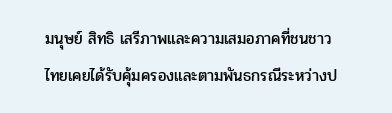มนุษย์ สิทธิ เสรีภาพและความเสมอภาคที่ชนชาวไทยเคยได้รับคุ้มครองและตามพันธกรณีระหว่างป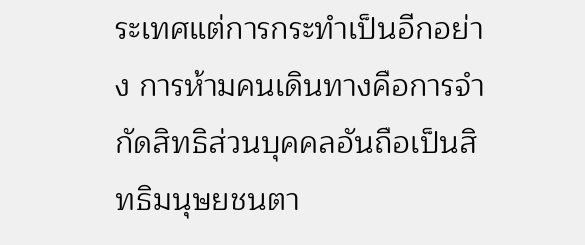ระเทศแต่การกระทำเป็นอีกอย่าง การห้ามคนเดินทางคือการจำกัดสิทธิส่วนบุคคลอันถือเป็นสิทธิมนุษยชนตา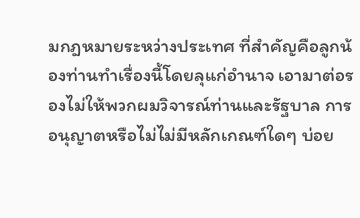มกฎหมายระหว่างประเทศ ที่สำคัญคือลูกน้องท่านทำเรื่องนี้โดยลุแก่อำนาจ เอามาต่อรองไม่ให้พวกผมวิจารณ์ท่านและรัฐบาล การอนุญาตหรือไม่ไม่มีหลักเกณฑ์ใดๆ บ่อย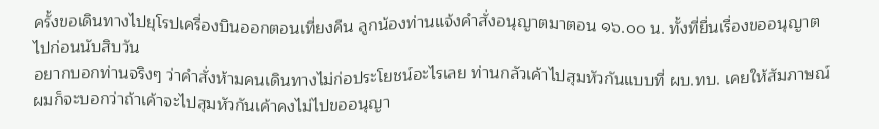ครั้งขอเดินทางไปยุโรปเครื่องบินออกตอนเที่ยงคืน ลูกน้องท่านแจ้งคำสั่งอนุญาตมาตอน ๑๖.๐๐ น. ทั้งที่ยื่นเรื่องขออนุญาตไปก่อนนับสิบวัน
อยากบอกท่านจริงๆ ว่าคำสั่งห้ามคนเดินทางไม่ก่อประโยชน์อะไรเลย ท่านกลัวเค้าไปสุมหัวกันแบบที่ ผบ.ทบ. เคยให้สัมภาษณ์ผมก็จะบอกว่าถ้าเค้าจะไปสุมหัวกันเค้าคงไม่ไปขออนุญา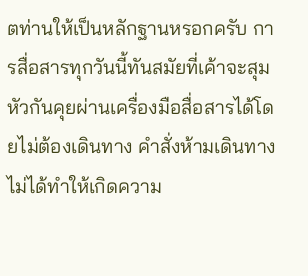ตท่านให้เป็นหลักฐานหรอกครับ การสื่อสารทุกวันนี้ทันสมัยที่เค้าจะสุมหัวกันคุยผ่านเครื่องมือสื่อสารได้โดยไม่ต้องเดินทาง คำสั่งห้ามเดินทางไม่ได้ทำให้เกิดความ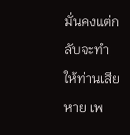มั่นคงแต่กลับจะทำให้ท่านเสียหาย เพ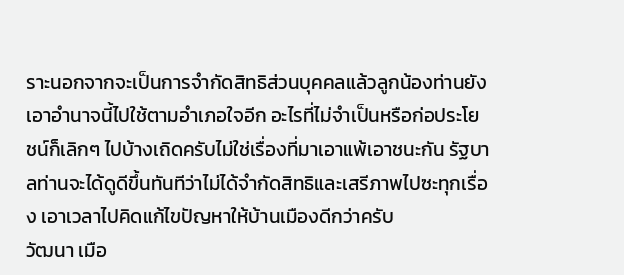ราะนอกจากจะเป็นการจำกัดสิทธิส่วนบุคคลแล้วลูกน้องท่านยังเอาอำนาจนี้ไปใช้ตามอำเภอใจอีก อะไรที่ไม่จำเป็นหรือก่อประโยชน์ก็เลิกๆ ไปบ้างเถิดครับไม่ใช่เรื่องที่มาเอาแพ้เอาชนะกัน รัฐบาลท่านจะได้ดูดีขึ้นทันทีว่าไม่ได้จำกัดสิทธิและเสรีภาพไปซะทุกเรื่อง เอาเวลาไปคิดแก้ไขปัญหาให้บ้านเมืองดีกว่าครับ
วัฒนา เมือ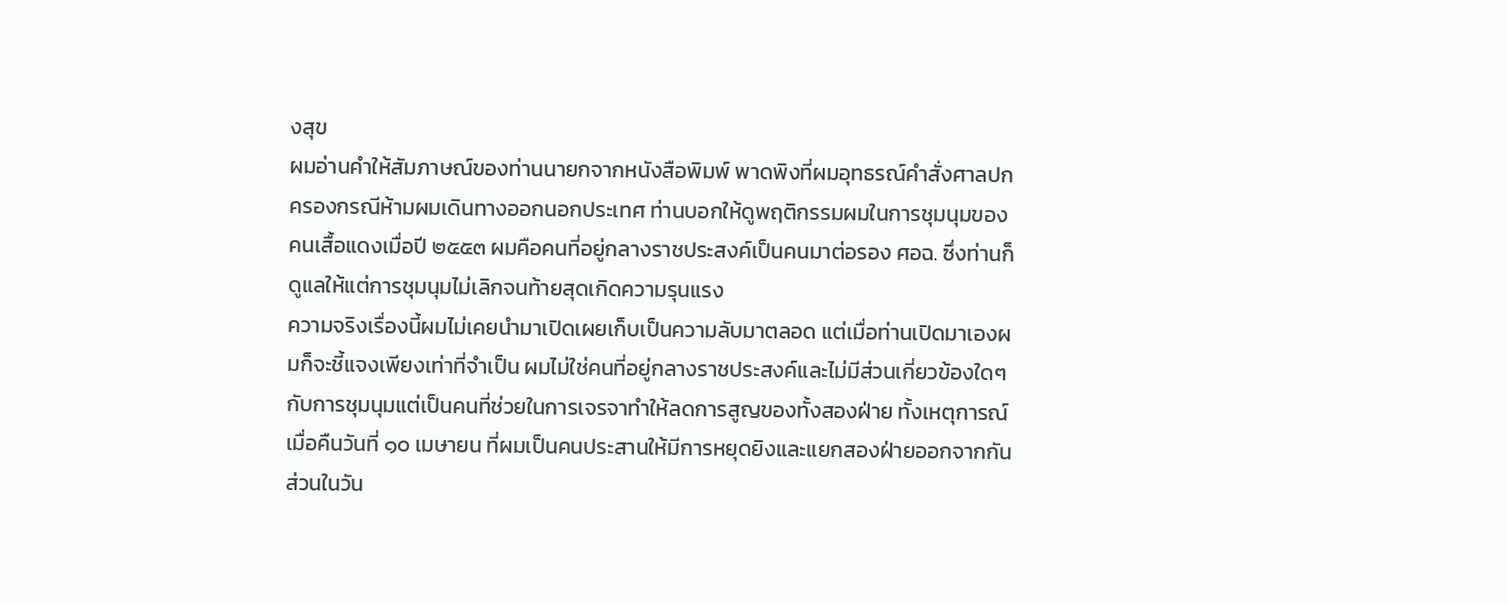งสุข
ผมอ่านคำให้สัมภาษณ์ของท่านนายกจากหนังสือพิมพ์ พาดพิงที่ผมอุทธรณ์คำสั่งศาลปกครองกรณีห้ามผมเดินทางออกนอกประเทศ ท่านบอกให้ดูพฤติกรรมผมในการชุมนุมของคนเสื้อแดงเมื่อปี ๒๕๕๓ ผมคือคนที่อยู่กลางราชประสงค์เป็นคนมาต่อรอง ศอฉ. ซึ่งท่านก็ดูแลให้แต่การชุมนุมไม่เลิกจนท้ายสุดเกิดความรุนแรง
ความจริงเรื่องนี้ผมไม่เคยนำมาเปิดเผยเก็บเป็นความลับมาตลอด แต่เมื่อท่านเปิดมาเองผมก็จะชี้แจงเพียงเท่าที่จำเป็น ผมไม่ใช่คนที่อยู่กลางราชประสงค์และไม่มีส่วนเกี่ยวข้องใดๆ กับการชุมนุมแต่เป็นคนที่ช่วยในการเจรจาทำให้ลดการสูญของทั้งสองฝ่าย ทั้งเหตุการณ์เมื่อคืนวันที่ ๑๐ เมษายน ที่ผมเป็นคนประสานให้มีการหยุดยิงและแยกสองฝ่ายออกจากกัน ส่วนในวัน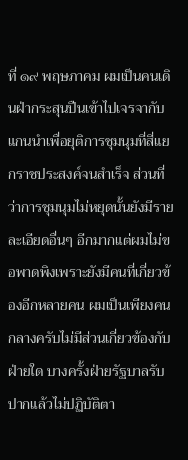ที่ ๑๙ พฤษภาคม ผมเป็นคนเดินฝ่ากระสุนปืนเข้าไปเจรจากับแกนนำเพื่อยุติการชุมนุมที่สี่แยกราชประสงค์จนสำเร็จ ส่วนที่ว่าการชุมนุมไม่หยุดนั้นยังมีรายละเอียดอื่นๆ อีกมากแต่ผมไม่ขอพาดพิงเพราะยังมีคนที่เกี่ยวข้องอีกหลายคน ผมเป็นเพียงคนกลางครับไม่มีส่วนเกี่ยวข้องกับฝ่ายใด บางครั้งฝ่ายรัฐบาลรับปากแล้วไม่ปฏิบัติตา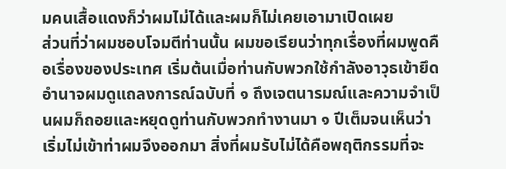มคนเสื้อแดงก็ว่าผมไม่ได้และผมก็ไม่เคยเอามาเปิดเผย
ส่วนที่ว่าผมชอบโจมตีท่านนั้น ผมขอเรียนว่าทุกเรื่องที่ผมพูดคือเรื่องของประเทศ เริ่มต้นเมื่อท่านกับพวกใช้กำลังอาวุธเข้ายึดอำนาจผมดูแถลงการณ์ฉบับที่ ๑ ถึงเจตนารมณ์และความจำเป็นผมก็ถอยและหยุดดูท่านกับพวกทำงานมา ๑ ปีเต็มจนเห็นว่าเริ่มไม่เข้าท่าผมจึงออกมา สิ่งที่ผมรับไม่ได้คือพฤติกรรมที่จะ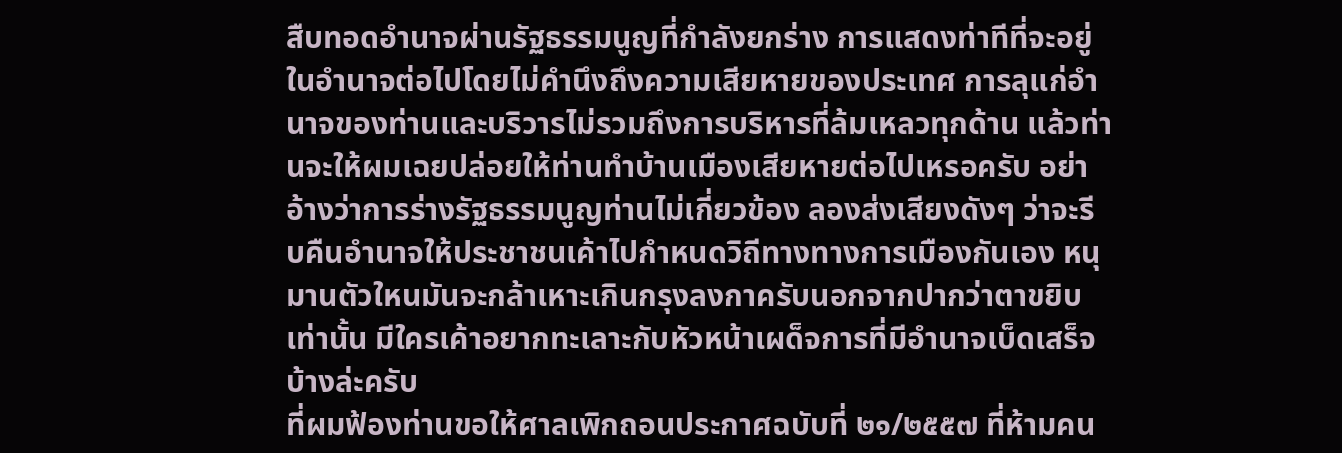สืบทอดอำนาจผ่านรัฐธรรมนูญที่กำลังยกร่าง การแสดงท่าทีที่จะอยู่ในอำนาจต่อไปโดยไม่คำนึงถึงความเสียหายของประเทศ การลุแก่อำนาจของท่านและบริวารไม่รวมถึงการบริหารที่ล้มเหลวทุกด้าน แล้วท่านจะให้ผมเฉยปล่อยให้ท่านทำบ้านเมืองเสียหายต่อไปเหรอครับ อย่าอ้างว่าการร่างรัฐธรรมนูญท่านไม่เกี่ยวข้อง ลองส่งเสียงดังๆ ว่าจะรีบคืนอำนาจให้ประชาชนเค้าไปกำหนดวิถีทางทางการเมืองกันเอง หนุมานตัวใหนมันจะกล้าเหาะเกินกรุงลงกาครับนอกจากปากว่าตาขยิบเท่านั้น มีใครเค้าอยากทะเลาะกับหัวหน้าเผด็จการที่มีอำนาจเบ็ดเสร็จบ้างล่ะครับ
ที่ผมฟ้องท่านขอให้ศาลเพิกถอนประกาศฉบับที่ ๒๑/๒๕๕๗ ที่ห้ามคน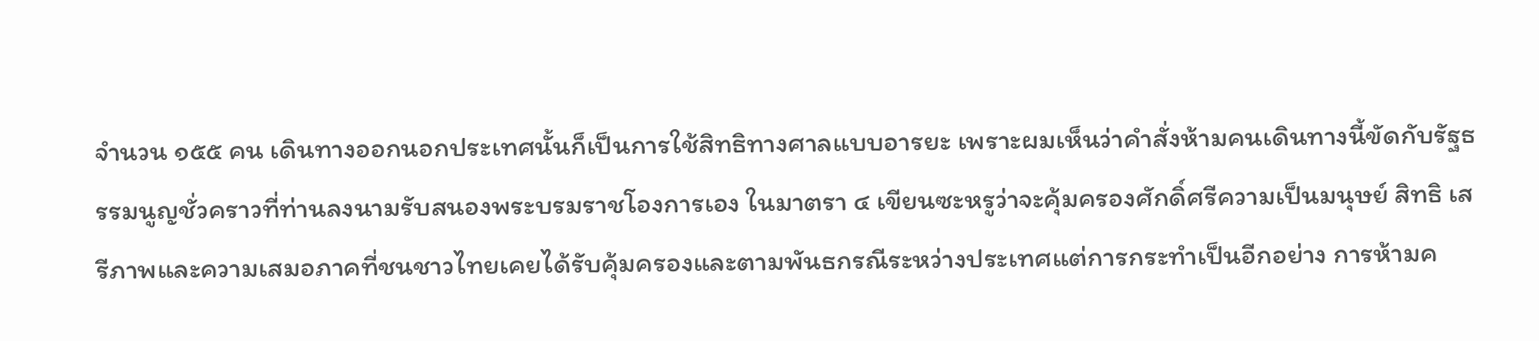จำนวน ๑๕๕ คน เดินทางออกนอกประเทศนั้นก็เป็นการใช้สิทธิทางศาลแบบอารยะ เพราะผมเห็นว่าคำสั่งห้ามคนเดินทางนี้ขัดกับรัฐธรรมนูญชั่วคราวที่ท่านลงนามรับสนองพระบรมราชโองการเอง ในมาตรา ๔ เขียนซะหรูว่าจะคุ้มครองศักดิ์ศรีความเป็นมนุษย์ สิทธิ เสรีภาพและความเสมอภาคที่ชนชาวไทยเคยได้รับคุ้มครองและตามพันธกรณีระหว่างประเทศแต่การกระทำเป็นอีกอย่าง การห้ามค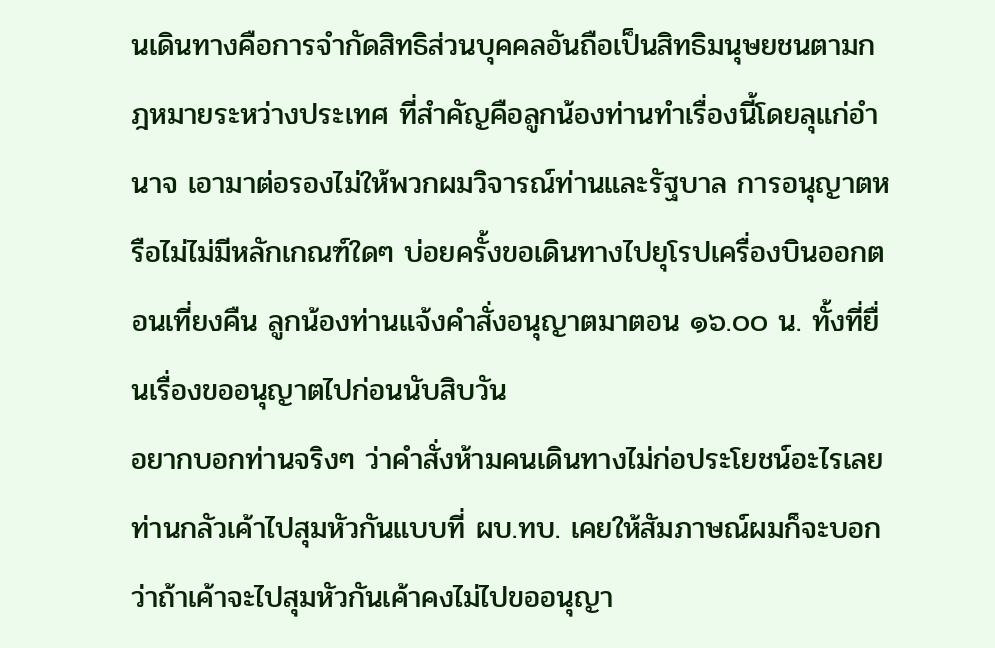นเดินทางคือการจำกัดสิทธิส่วนบุคคลอันถือเป็นสิทธิมนุษยชนตามกฎหมายระหว่างประเทศ ที่สำคัญคือลูกน้องท่านทำเรื่องนี้โดยลุแก่อำนาจ เอามาต่อรองไม่ให้พวกผมวิจารณ์ท่านและรัฐบาล การอนุญาตหรือไม่ไม่มีหลักเกณฑ์ใดๆ บ่อยครั้งขอเดินทางไปยุโรปเครื่องบินออกตอนเที่ยงคืน ลูกน้องท่านแจ้งคำสั่งอนุญาตมาตอน ๑๖.๐๐ น. ทั้งที่ยื่นเรื่องขออนุญาตไปก่อนนับสิบวัน
อยากบอกท่านจริงๆ ว่าคำสั่งห้ามคนเดินทางไม่ก่อประโยชน์อะไรเลย ท่านกลัวเค้าไปสุมหัวกันแบบที่ ผบ.ทบ. เคยให้สัมภาษณ์ผมก็จะบอกว่าถ้าเค้าจะไปสุมหัวกันเค้าคงไม่ไปขออนุญา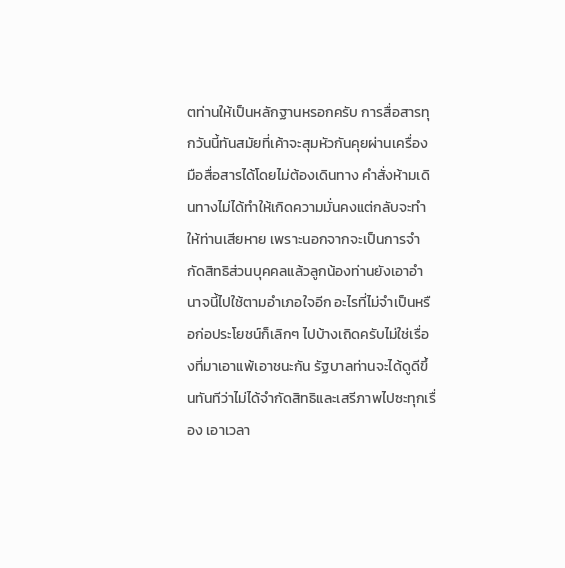ตท่านให้เป็นหลักฐานหรอกครับ การสื่อสารทุกวันนี้ทันสมัยที่เค้าจะสุมหัวกันคุยผ่านเครื่องมือสื่อสารได้โดยไม่ต้องเดินทาง คำสั่งห้ามเดินทางไม่ได้ทำให้เกิดความมั่นคงแต่กลับจะทำให้ท่านเสียหาย เพราะนอกจากจะเป็นการจำกัดสิทธิส่วนบุคคลแล้วลูกน้องท่านยังเอาอำนาจนี้ไปใช้ตามอำเภอใจอีก อะไรที่ไม่จำเป็นหรือก่อประโยชน์ก็เลิกๆ ไปบ้างเถิดครับไม่ใช่เรื่องที่มาเอาแพ้เอาชนะกัน รัฐบาลท่านจะได้ดูดีขึ้นทันทีว่าไม่ได้จำกัดสิทธิและเสรีภาพไปซะทุกเรื่อง เอาเวลา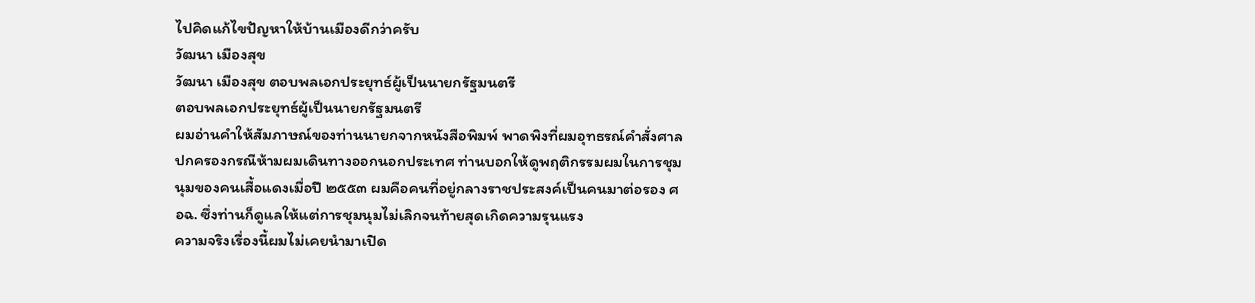ไปคิดแก้ไขปัญหาให้บ้านเมืองดีกว่าครับ
วัฒนา เมืองสุข
วัฒนา เมืองสุข ตอบพลเอกประยุทธ์ผู้เป็นนายกรัฐมนตรี
ตอบพลเอกประยุทธ์ผู้เป็นนายกรัฐมนตรี
ผมอ่านคำให้สัมภาษณ์ของท่านนายกจากหนังสือพิมพ์ พาดพิงที่ผมอุทธรณ์คำสั่งศาลปกครองกรณีห้ามผมเดินทางออกนอกประเทศ ท่านบอกให้ดูพฤติกรรมผมในการชุมนุมของคนเสื้อแดงเมื่อปี ๒๕๕๓ ผมคือคนที่อยู่กลางราชประสงค์เป็นคนมาต่อรอง ศอฉ. ซึ่งท่านก็ดูแลให้แต่การชุมนุมไม่เลิกจนท้ายสุดเกิดความรุนแรง
ความจริงเรื่องนี้ผมไม่เคยนำมาเปิด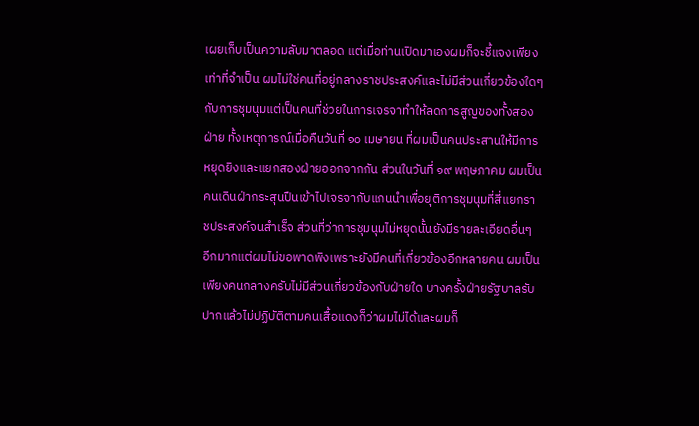เผยเก็บเป็นความลับมาตลอด แต่เมื่อท่านเปิดมาเองผมก็จะชี้แจงเพียงเท่าที่จำเป็น ผมไม่ใช่คนที่อยู่กลางราชประสงค์และไม่มีส่วนเกี่ยวข้องใดๆ กับการชุมนุมแต่เป็นคนที่ช่วยในการเจรจาทำให้ลดการสูญของทั้งสองฝ่าย ทั้งเหตุการณ์เมื่อคืนวันที่ ๑๐ เมษายน ที่ผมเป็นคนประสานให้มีการหยุดยิงและแยกสองฝ่ายออกจากกัน ส่วนในวันที่ ๑๙ พฤษภาคม ผมเป็นคนเดินฝ่ากระสุนปืนเข้าไปเจรจากับแกนนำเพื่อยุติการชุมนุมที่สี่แยกราชประสงค์จนสำเร็จ ส่วนที่ว่าการชุมนุมไม่หยุดนั้นยังมีรายละเอียดอื่นๆ อีกมากแต่ผมไม่ขอพาดพิงเพราะยังมีคนที่เกี่ยวข้องอีกหลายคน ผมเป็นเพียงคนกลางครับไม่มีส่วนเกี่ยวข้องกับฝ่ายใด บางครั้งฝ่ายรัฐบาลรับปากแล้วไม่ปฏิบัติตามคนเสื้อแดงก็ว่าผมไม่ได้และผมก็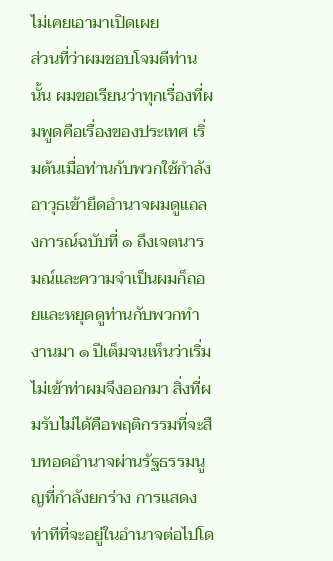ไม่เคยเอามาเปิดเผย
ส่วนที่ว่าผมชอบโจมตีท่านนั้น ผมขอเรียนว่าทุกเรื่องที่ผมพูดคือเรื่องของประเทศ เริ่มต้นเมื่อท่านกับพวกใช้กำลังอาวุธเข้ายึดอำนาจผมดูแถลงการณ์ฉบับที่ ๑ ถึงเจตนารมณ์และความจำเป็นผมก็ถอยและหยุดดูท่านกับพวกทำงานมา ๑ ปีเต็มจนเห็นว่าเริ่มไม่เข้าท่าผมจึงออกมา สิ่งที่ผมรับไม่ได้คือพฤติกรรมที่จะสืบทอดอำนาจผ่านรัฐธรรมนูญที่กำลังยกร่าง การแสดงท่าทีที่จะอยู่ในอำนาจต่อไปโด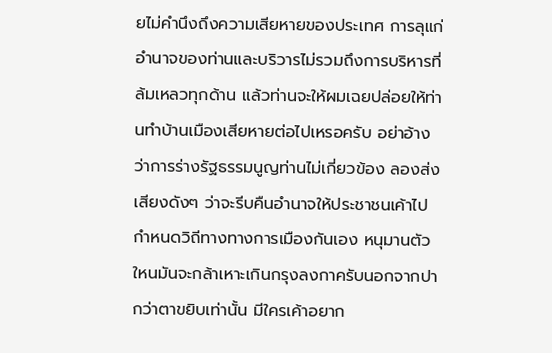ยไม่คำนึงถึงความเสียหายของประเทศ การลุแก่อำนาจของท่านและบริวารไม่รวมถึงการบริหารที่ล้มเหลวทุกด้าน แล้วท่านจะให้ผมเฉยปล่อยให้ท่านทำบ้านเมืองเสียหายต่อไปเหรอครับ อย่าอ้างว่าการร่างรัฐธรรมนูญท่านไม่เกี่ยวข้อง ลองส่งเสียงดังๆ ว่าจะรีบคืนอำนาจให้ประชาชนเค้าไปกำหนดวิถีทางทางการเมืองกันเอง หนุมานตัวใหนมันจะกล้าเหาะเกินกรุงลงกาครับนอกจากปากว่าตาขยิบเท่านั้น มีใครเค้าอยาก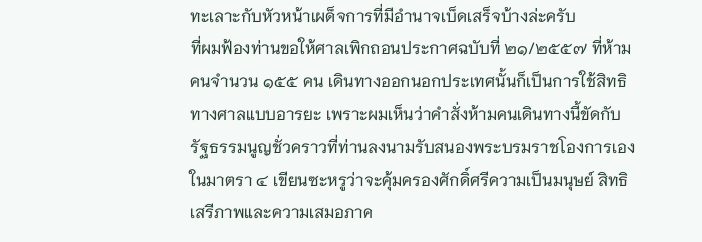ทะเลาะกับหัวหน้าเผด็จการที่มีอำนาจเบ็ดเสร็จบ้างล่ะครับ
ที่ผมฟ้องท่านขอให้ศาลเพิกถอนประกาศฉบับที่ ๒๑/๒๕๕๗ ที่ห้ามคนจำนวน ๑๕๕ คน เดินทางออกนอกประเทศนั้นก็เป็นการใช้สิทธิทางศาลแบบอารยะ เพราะผมเห็นว่าคำสั่งห้ามคนเดินทางนี้ขัดกับรัฐธรรมนูญชั่วคราวที่ท่านลงนามรับสนองพระบรมราชโองการเอง ในมาตรา ๔ เขียนซะหรูว่าจะคุ้มครองศักดิ์ศรีความเป็นมนุษย์ สิทธิ เสรีภาพและความเสมอภาค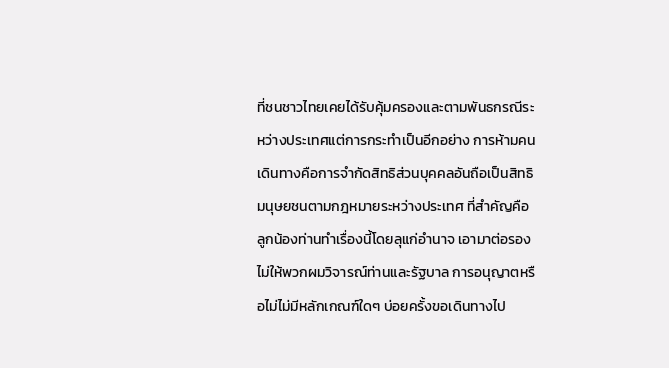ที่ชนชาวไทยเคยได้รับคุ้มครองและตามพันธกรณีระหว่างประเทศแต่การกระทำเป็นอีกอย่าง การห้ามคนเดินทางคือการจำกัดสิทธิส่วนบุคคลอันถือเป็นสิทธิมนุษยชนตามกฎหมายระหว่างประเทศ ที่สำคัญคือลูกน้องท่านทำเรื่องนี้โดยลุแก่อำนาจ เอามาต่อรองไม่ให้พวกผมวิจารณ์ท่านและรัฐบาล การอนุญาตหรือไม่ไม่มีหลักเกณฑ์ใดๆ บ่อยครั้งขอเดินทางไป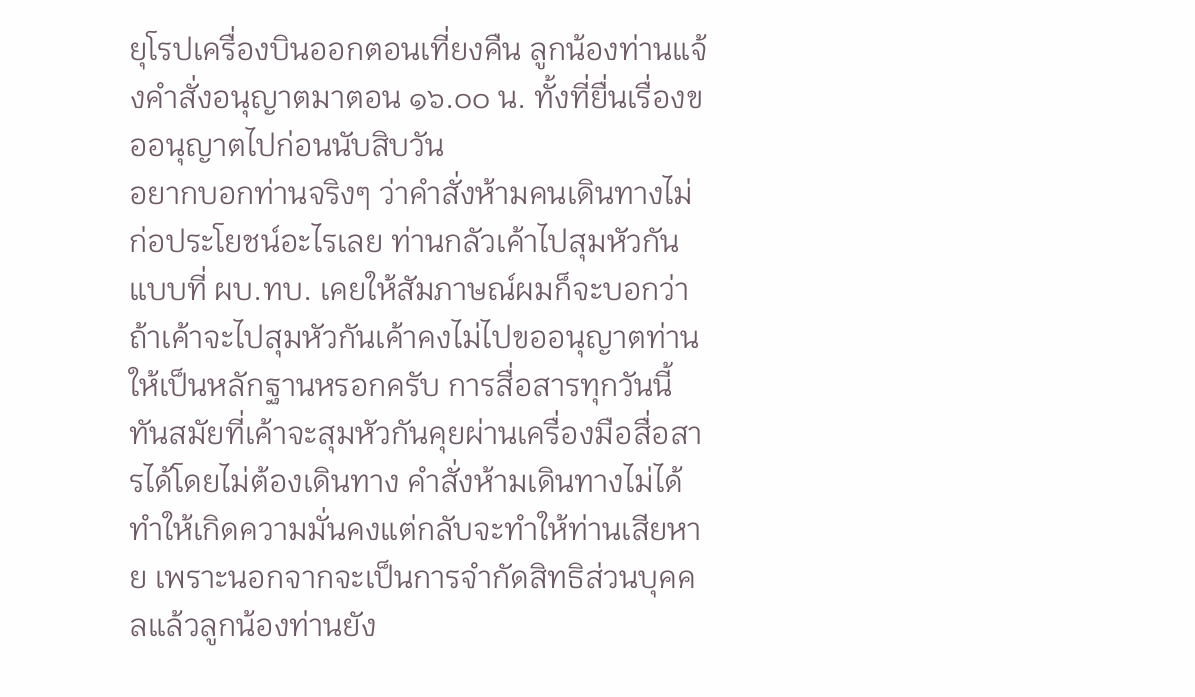ยุโรปเครื่องบินออกตอนเที่ยงคืน ลูกน้องท่านแจ้งคำสั่งอนุญาตมาตอน ๑๖.๐๐ น. ทั้งที่ยื่นเรื่องขออนุญาตไปก่อนนับสิบวัน
อยากบอกท่านจริงๆ ว่าคำสั่งห้ามคนเดินทางไม่ก่อประโยชน์อะไรเลย ท่านกลัวเค้าไปสุมหัวกันแบบที่ ผบ.ทบ. เคยให้สัมภาษณ์ผมก็จะบอกว่าถ้าเค้าจะไปสุมหัวกันเค้าคงไม่ไปขออนุญาตท่านให้เป็นหลักฐานหรอกครับ การสื่อสารทุกวันนี้ทันสมัยที่เค้าจะสุมหัวกันคุยผ่านเครื่องมือสื่อสารได้โดยไม่ต้องเดินทาง คำสั่งห้ามเดินทางไม่ได้ทำให้เกิดความมั่นคงแต่กลับจะทำให้ท่านเสียหาย เพราะนอกจากจะเป็นการจำกัดสิทธิส่วนบุคคลแล้วลูกน้องท่านยัง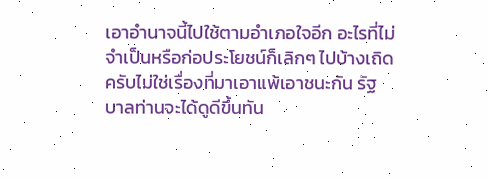เอาอำนาจนี้ไปใช้ตามอำเภอใจอีก อะไรที่ไม่จำเป็นหรือก่อประโยชน์ก็เลิกๆ ไปบ้างเถิดครับไม่ใช่เรื่องที่มาเอาแพ้เอาชนะกัน รัฐบาลท่านจะได้ดูดีขึ้นทัน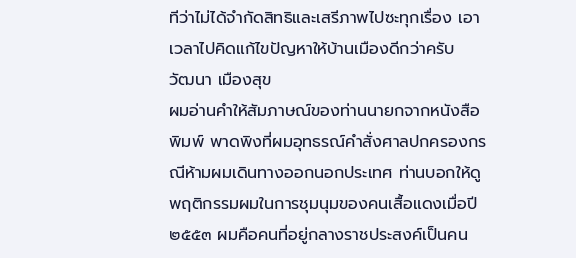ทีว่าไม่ได้จำกัดสิทธิและเสรีภาพไปซะทุกเรื่อง เอาเวลาไปคิดแก้ไขปัญหาให้บ้านเมืองดีกว่าครับ
วัฒนา เมืองสุข
ผมอ่านคำให้สัมภาษณ์ของท่านนายกจากหนังสือพิมพ์ พาดพิงที่ผมอุทธรณ์คำสั่งศาลปกครองกรณีห้ามผมเดินทางออกนอกประเทศ ท่านบอกให้ดูพฤติกรรมผมในการชุมนุมของคนเสื้อแดงเมื่อปี ๒๕๕๓ ผมคือคนที่อยู่กลางราชประสงค์เป็นคน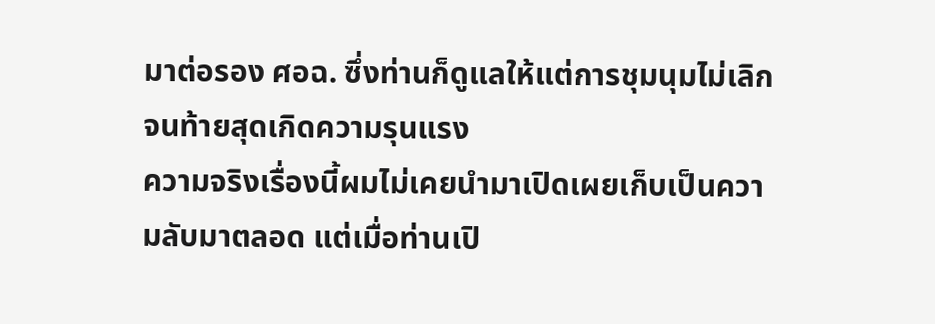มาต่อรอง ศอฉ. ซึ่งท่านก็ดูแลให้แต่การชุมนุมไม่เลิกจนท้ายสุดเกิดความรุนแรง
ความจริงเรื่องนี้ผมไม่เคยนำมาเปิดเผยเก็บเป็นความลับมาตลอด แต่เมื่อท่านเปิ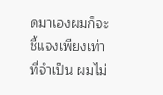ดมาเองผมก็จะชี้แจงเพียงเท่าที่จำเป็น ผมไม่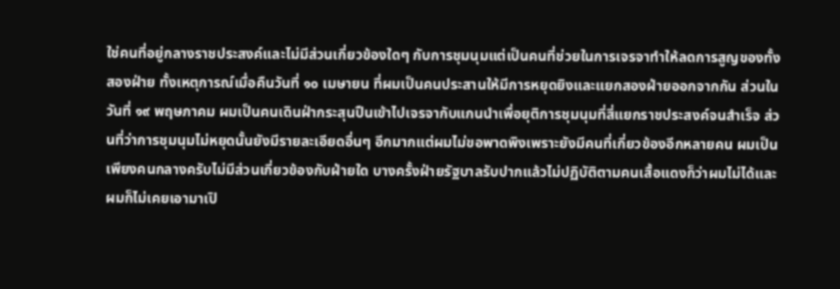ใช่คนที่อยู่กลางราชประสงค์และไม่มีส่วนเกี่ยวข้องใดๆ กับการชุมนุมแต่เป็นคนที่ช่วยในการเจรจาทำให้ลดการสูญของทั้งสองฝ่าย ทั้งเหตุการณ์เมื่อคืนวันที่ ๑๐ เมษายน ที่ผมเป็นคนประสานให้มีการหยุดยิงและแยกสองฝ่ายออกจากกัน ส่วนในวันที่ ๑๙ พฤษภาคม ผมเป็นคนเดินฝ่ากระสุนปืนเข้าไปเจรจากับแกนนำเพื่อยุติการชุมนุมที่สี่แยกราชประสงค์จนสำเร็จ ส่วนที่ว่าการชุมนุมไม่หยุดนั้นยังมีรายละเอียดอื่นๆ อีกมากแต่ผมไม่ขอพาดพิงเพราะยังมีคนที่เกี่ยวข้องอีกหลายคน ผมเป็นเพียงคนกลางครับไม่มีส่วนเกี่ยวข้องกับฝ่ายใด บางครั้งฝ่ายรัฐบาลรับปากแล้วไม่ปฏิบัติตามคนเสื้อแดงก็ว่าผมไม่ได้และผมก็ไม่เคยเอามาเปิ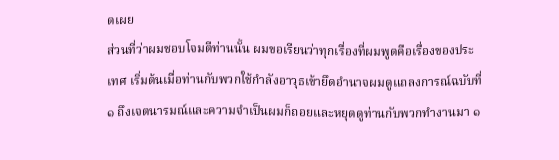ดเผย
ส่วนที่ว่าผมชอบโจมตีท่านนั้น ผมขอเรียนว่าทุกเรื่องที่ผมพูดคือเรื่องของประเทศ เริ่มต้นเมื่อท่านกับพวกใช้กำลังอาวุธเข้ายึดอำนาจผมดูแถลงการณ์ฉบับที่ ๑ ถึงเจตนารมณ์และความจำเป็นผมก็ถอยและหยุดดูท่านกับพวกทำงานมา ๑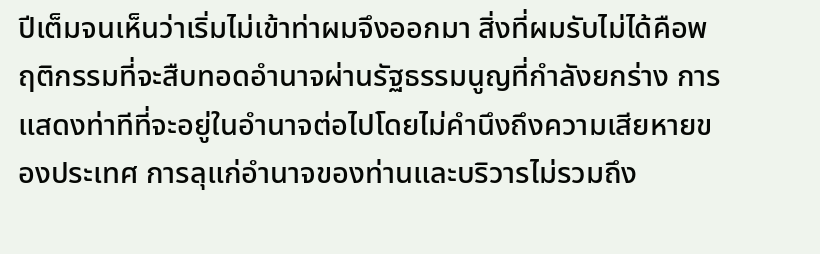ปีเต็มจนเห็นว่าเริ่มไม่เข้าท่าผมจึงออกมา สิ่งที่ผมรับไม่ได้คือพฤติกรรมที่จะสืบทอดอำนาจผ่านรัฐธรรมนูญที่กำลังยกร่าง การแสดงท่าทีที่จะอยู่ในอำนาจต่อไปโดยไม่คำนึงถึงความเสียหายของประเทศ การลุแก่อำนาจของท่านและบริวารไม่รวมถึง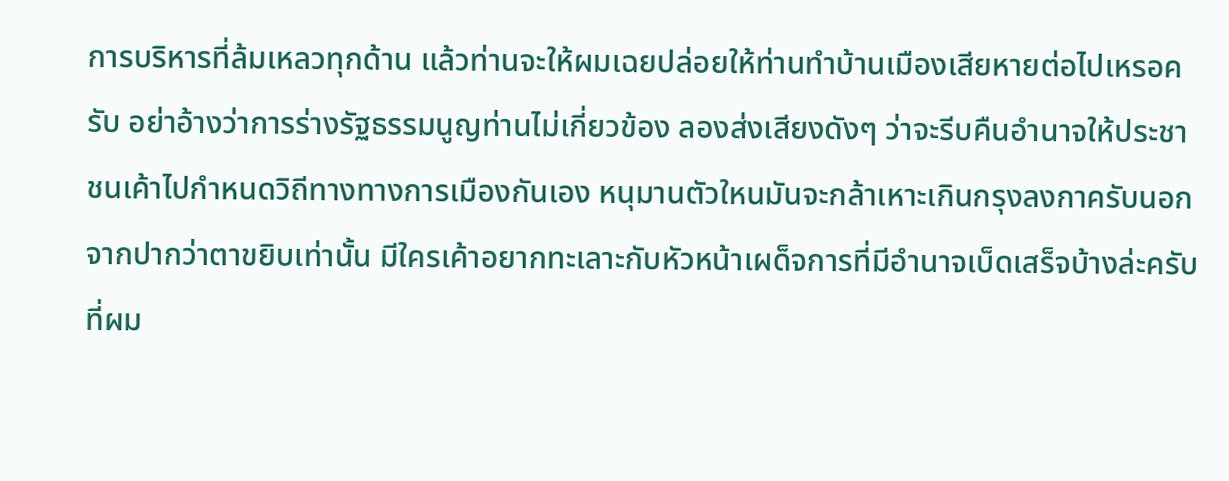การบริหารที่ล้มเหลวทุกด้าน แล้วท่านจะให้ผมเฉยปล่อยให้ท่านทำบ้านเมืองเสียหายต่อไปเหรอครับ อย่าอ้างว่าการร่างรัฐธรรมนูญท่านไม่เกี่ยวข้อง ลองส่งเสียงดังๆ ว่าจะรีบคืนอำนาจให้ประชาชนเค้าไปกำหนดวิถีทางทางการเมืองกันเอง หนุมานตัวใหนมันจะกล้าเหาะเกินกรุงลงกาครับนอกจากปากว่าตาขยิบเท่านั้น มีใครเค้าอยากทะเลาะกับหัวหน้าเผด็จการที่มีอำนาจเบ็ดเสร็จบ้างล่ะครับ
ที่ผม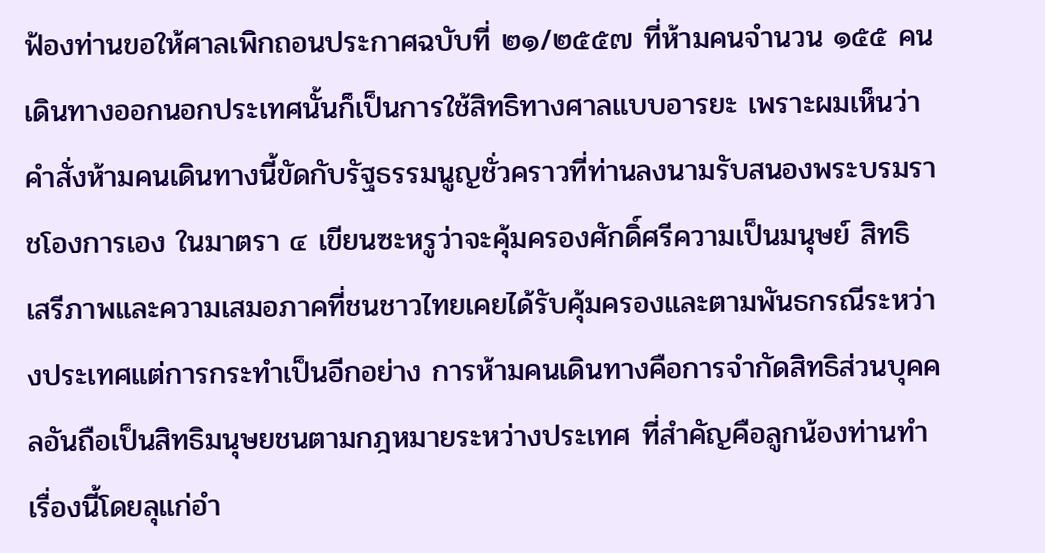ฟ้องท่านขอให้ศาลเพิกถอนประกาศฉบับที่ ๒๑/๒๕๕๗ ที่ห้ามคนจำนวน ๑๕๕ คน เดินทางออกนอกประเทศนั้นก็เป็นการใช้สิทธิทางศาลแบบอารยะ เพราะผมเห็นว่าคำสั่งห้ามคนเดินทางนี้ขัดกับรัฐธรรมนูญชั่วคราวที่ท่านลงนามรับสนองพระบรมราชโองการเอง ในมาตรา ๔ เขียนซะหรูว่าจะคุ้มครองศักดิ์ศรีความเป็นมนุษย์ สิทธิ เสรีภาพและความเสมอภาคที่ชนชาวไทยเคยได้รับคุ้มครองและตามพันธกรณีระหว่างประเทศแต่การกระทำเป็นอีกอย่าง การห้ามคนเดินทางคือการจำกัดสิทธิส่วนบุคคลอันถือเป็นสิทธิมนุษยชนตามกฎหมายระหว่างประเทศ ที่สำคัญคือลูกน้องท่านทำเรื่องนี้โดยลุแก่อำ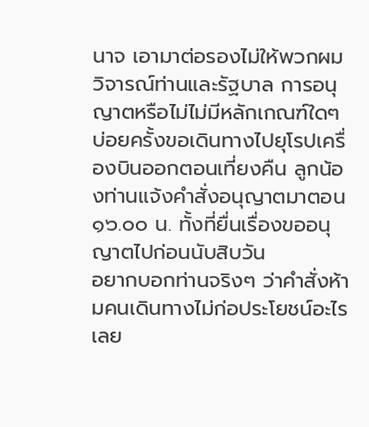นาจ เอามาต่อรองไม่ให้พวกผมวิจารณ์ท่านและรัฐบาล การอนุญาตหรือไม่ไม่มีหลักเกณฑ์ใดๆ บ่อยครั้งขอเดินทางไปยุโรปเครื่องบินออกตอนเที่ยงคืน ลูกน้องท่านแจ้งคำสั่งอนุญาตมาตอน ๑๖.๐๐ น. ทั้งที่ยื่นเรื่องขออนุญาตไปก่อนนับสิบวัน
อยากบอกท่านจริงๆ ว่าคำสั่งห้ามคนเดินทางไม่ก่อประโยชน์อะไรเลย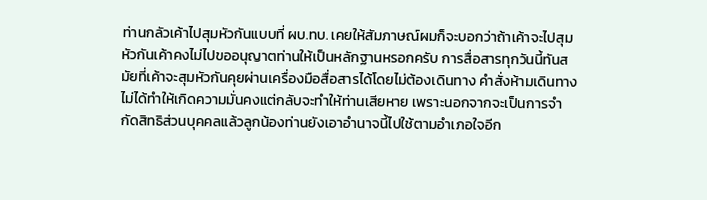ท่านกลัวเค้าไปสุมหัวกันแบบที่ ผบ.ทบ. เคยให้สัมภาษณ์ผมก็จะบอกว่าถ้าเค้าจะไปสุมหัวกันเค้าคงไม่ไปขออนุญาตท่านให้เป็นหลักฐานหรอกครับ การสื่อสารทุกวันนี้ทันสมัยที่เค้าจะสุมหัวกันคุยผ่านเครื่องมือสื่อสารได้โดยไม่ต้องเดินทาง คำสั่งห้ามเดินทางไม่ได้ทำให้เกิดความมั่นคงแต่กลับจะทำให้ท่านเสียหาย เพราะนอกจากจะเป็นการจำกัดสิทธิส่วนบุคคลแล้วลูกน้องท่านยังเอาอำนาจนี้ไปใช้ตามอำเภอใจอีก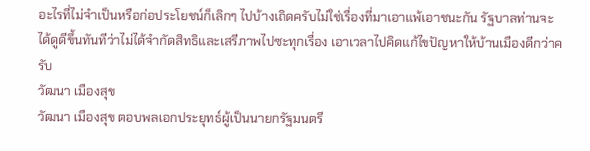อะไรที่ไม่จำเป็นหรือก่อประโยชน์ก็เลิกๆ ไปบ้างเถิดครับไม่ใช่เรื่องที่มาเอาแพ้เอาชนะกัน รัฐบาลท่านจะได้ดูดีขึ้นทันทีว่าไม่ได้จำกัดสิทธิและเสรีภาพไปซะทุกเรื่อง เอาเวลาไปคิดแก้ไขปัญหาให้บ้านเมืองดีกว่าครับ
วัฒนา เมืองสุข
วัฒนา เมืองสุข ตอบพลเอกประยุทธ์ผู้เป็นนายกรัฐมนตรี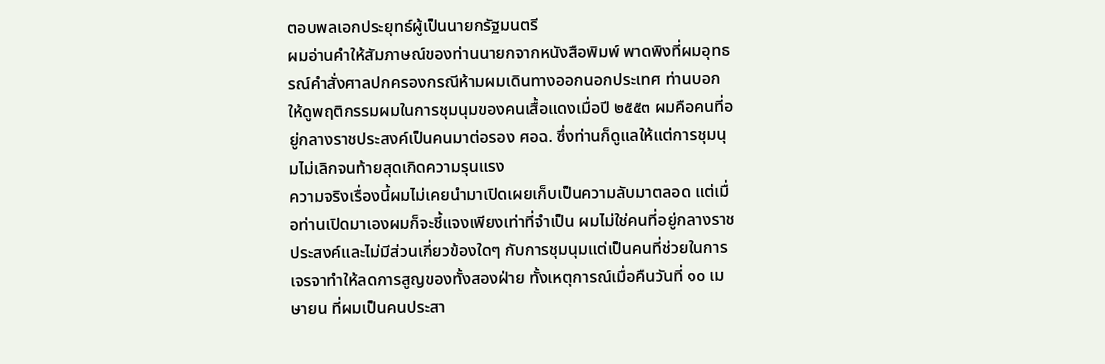ตอบพลเอกประยุทธ์ผู้เป็นนายกรัฐมนตรี
ผมอ่านคำให้สัมภาษณ์ของท่านนายกจากหนังสือพิมพ์ พาดพิงที่ผมอุทธรณ์คำสั่งศาลปกครองกรณีห้ามผมเดินทางออกนอกประเทศ ท่านบอกให้ดูพฤติกรรมผมในการชุมนุมของคนเสื้อแดงเมื่อปี ๒๕๕๓ ผมคือคนที่อยู่กลางราชประสงค์เป็นคนมาต่อรอง ศอฉ. ซึ่งท่านก็ดูแลให้แต่การชุมนุมไม่เลิกจนท้ายสุดเกิดความรุนแรง
ความจริงเรื่องนี้ผมไม่เคยนำมาเปิดเผยเก็บเป็นความลับมาตลอด แต่เมื่อท่านเปิดมาเองผมก็จะชี้แจงเพียงเท่าที่จำเป็น ผมไม่ใช่คนที่อยู่กลางราชประสงค์และไม่มีส่วนเกี่ยวข้องใดๆ กับการชุมนุมแต่เป็นคนที่ช่วยในการเจรจาทำให้ลดการสูญของทั้งสองฝ่าย ทั้งเหตุการณ์เมื่อคืนวันที่ ๑๐ เมษายน ที่ผมเป็นคนประสา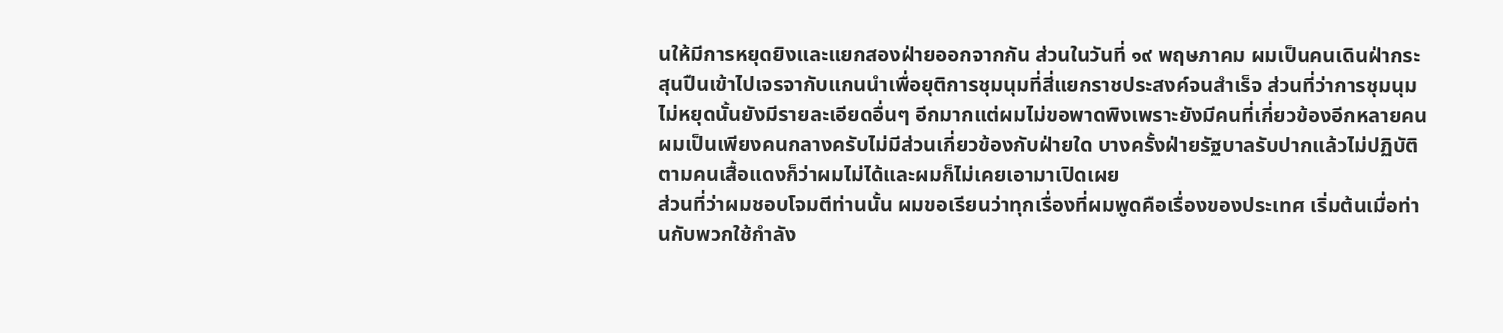นให้มีการหยุดยิงและแยกสองฝ่ายออกจากกัน ส่วนในวันที่ ๑๙ พฤษภาคม ผมเป็นคนเดินฝ่ากระสุนปืนเข้าไปเจรจากับแกนนำเพื่อยุติการชุมนุมที่สี่แยกราชประสงค์จนสำเร็จ ส่วนที่ว่าการชุมนุมไม่หยุดนั้นยังมีรายละเอียดอื่นๆ อีกมากแต่ผมไม่ขอพาดพิงเพราะยังมีคนที่เกี่ยวข้องอีกหลายคน ผมเป็นเพียงคนกลางครับไม่มีส่วนเกี่ยวข้องกับฝ่ายใด บางครั้งฝ่ายรัฐบาลรับปากแล้วไม่ปฏิบัติตามคนเสื้อแดงก็ว่าผมไม่ได้และผมก็ไม่เคยเอามาเปิดเผย
ส่วนที่ว่าผมชอบโจมตีท่านนั้น ผมขอเรียนว่าทุกเรื่องที่ผมพูดคือเรื่องของประเทศ เริ่มต้นเมื่อท่านกับพวกใช้กำลัง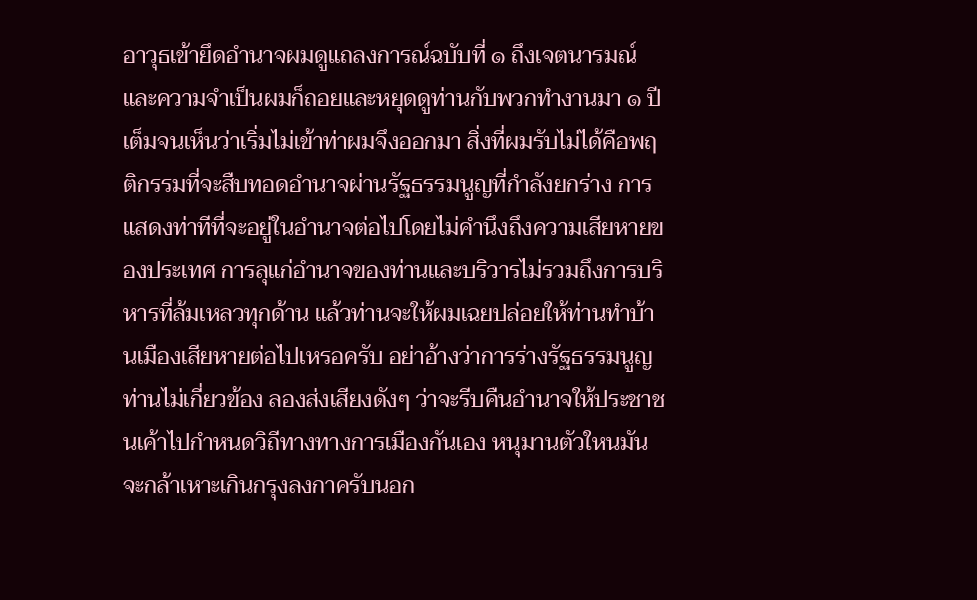อาวุธเข้ายึดอำนาจผมดูแถลงการณ์ฉบับที่ ๑ ถึงเจตนารมณ์และความจำเป็นผมก็ถอยและหยุดดูท่านกับพวกทำงานมา ๑ ปีเต็มจนเห็นว่าเริ่มไม่เข้าท่าผมจึงออกมา สิ่งที่ผมรับไม่ได้คือพฤติกรรมที่จะสืบทอดอำนาจผ่านรัฐธรรมนูญที่กำลังยกร่าง การแสดงท่าทีที่จะอยู่ในอำนาจต่อไปโดยไม่คำนึงถึงความเสียหายของประเทศ การลุแก่อำนาจของท่านและบริวารไม่รวมถึงการบริหารที่ล้มเหลวทุกด้าน แล้วท่านจะให้ผมเฉยปล่อยให้ท่านทำบ้านเมืองเสียหายต่อไปเหรอครับ อย่าอ้างว่าการร่างรัฐธรรมนูญท่านไม่เกี่ยวข้อง ลองส่งเสียงดังๆ ว่าจะรีบคืนอำนาจให้ประชาชนเค้าไปกำหนดวิถีทางทางการเมืองกันเอง หนุมานตัวใหนมันจะกล้าเหาะเกินกรุงลงกาครับนอก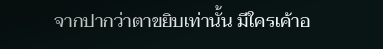จากปากว่าตาขยิบเท่านั้น มีใครเค้าอ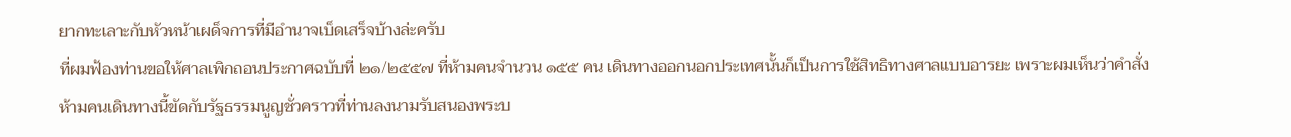ยากทะเลาะกับหัวหน้าเผด็จการที่มีอำนาจเบ็ดเสร็จบ้างล่ะครับ
ที่ผมฟ้องท่านขอให้ศาลเพิกถอนประกาศฉบับที่ ๒๑/๒๕๕๗ ที่ห้ามคนจำนวน ๑๕๕ คน เดินทางออกนอกประเทศนั้นก็เป็นการใช้สิทธิทางศาลแบบอารยะ เพราะผมเห็นว่าคำสั่งห้ามคนเดินทางนี้ขัดกับรัฐธรรมนูญชั่วคราวที่ท่านลงนามรับสนองพระบ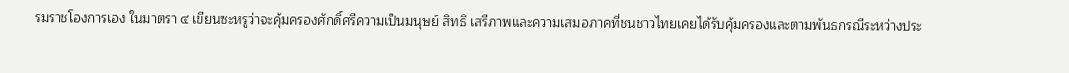รมราชโองการเอง ในมาตรา ๔ เขียนซะหรูว่าจะคุ้มครองศักดิ์ศรีความเป็นมนุษย์ สิทธิ เสรีภาพและความเสมอภาคที่ชนชาวไทยเคยได้รับคุ้มครองและตามพันธกรณีระหว่างประ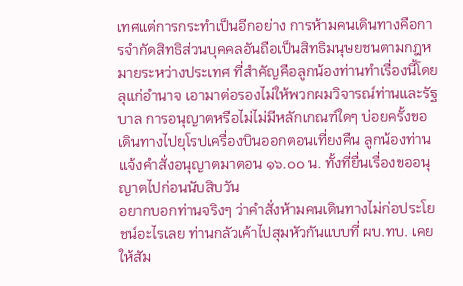เทศแต่การกระทำเป็นอีกอย่าง การห้ามคนเดินทางคือการจำกัดสิทธิส่วนบุคคลอันถือเป็นสิทธิมนุษยชนตามกฎหมายระหว่างประเทศ ที่สำคัญคือลูกน้องท่านทำเรื่องนี้โดยลุแก่อำนาจ เอามาต่อรองไม่ให้พวกผมวิจารณ์ท่านและรัฐบาล การอนุญาตหรือไม่ไม่มีหลักเกณฑ์ใดๆ บ่อยครั้งขอเดินทางไปยุโรปเครื่องบินออกตอนเที่ยงคืน ลูกน้องท่านแจ้งคำสั่งอนุญาตมาตอน ๑๖.๐๐ น. ทั้งที่ยื่นเรื่องขออนุญาตไปก่อนนับสิบวัน
อยากบอกท่านจริงๆ ว่าคำสั่งห้ามคนเดินทางไม่ก่อประโยชน์อะไรเลย ท่านกลัวเค้าไปสุมหัวกันแบบที่ ผบ.ทบ. เคยให้สัม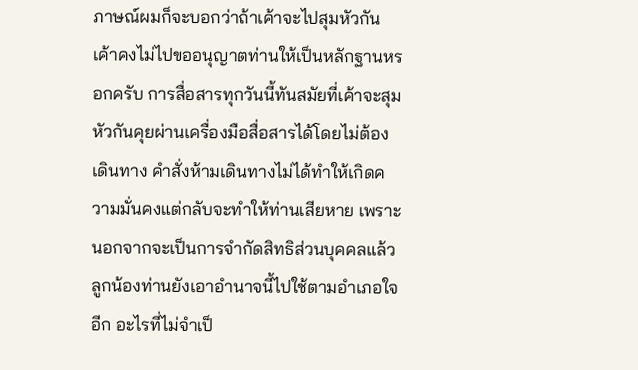ภาษณ์ผมก็จะบอกว่าถ้าเค้าจะไปสุมหัวกันเค้าคงไม่ไปขออนุญาตท่านให้เป็นหลักฐานหรอกครับ การสื่อสารทุกวันนี้ทันสมัยที่เค้าจะสุมหัวกันคุยผ่านเครื่องมือสื่อสารได้โดยไม่ต้องเดินทาง คำสั่งห้ามเดินทางไม่ได้ทำให้เกิดความมั่นคงแต่กลับจะทำให้ท่านเสียหาย เพราะนอกจากจะเป็นการจำกัดสิทธิส่วนบุคคลแล้วลูกน้องท่านยังเอาอำนาจนี้ไปใช้ตามอำเภอใจอีก อะไรที่ไม่จำเป็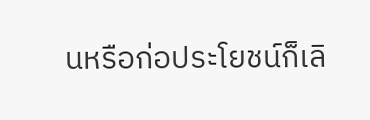นหรือก่อประโยชน์ก็เลิ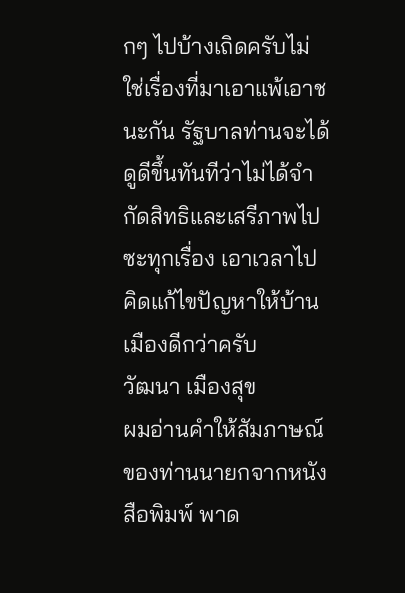กๆ ไปบ้างเถิดครับไม่ใช่เรื่องที่มาเอาแพ้เอาชนะกัน รัฐบาลท่านจะได้ดูดีขึ้นทันทีว่าไม่ได้จำกัดสิทธิและเสรีภาพไปซะทุกเรื่อง เอาเวลาไปคิดแก้ไขปัญหาให้บ้านเมืองดีกว่าครับ
วัฒนา เมืองสุข
ผมอ่านคำให้สัมภาษณ์ของท่านนายกจากหนังสือพิมพ์ พาด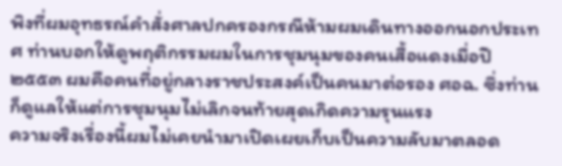พิงที่ผมอุทธรณ์คำสั่งศาลปกครองกรณีห้ามผมเดินทางออกนอกประเทศ ท่านบอกให้ดูพฤติกรรมผมในการชุมนุมของคนเสื้อแดงเมื่อปี ๒๕๕๓ ผมคือคนที่อยู่กลางราชประสงค์เป็นคนมาต่อรอง ศอฉ. ซึ่งท่านก็ดูแลให้แต่การชุมนุมไม่เลิกจนท้ายสุดเกิดความรุนแรง
ความจริงเรื่องนี้ผมไม่เคยนำมาเปิดเผยเก็บเป็นความลับมาตลอด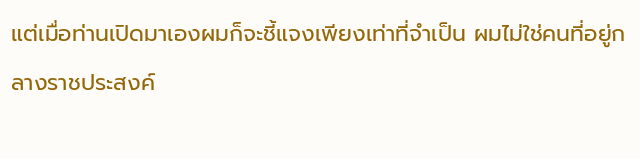แต่เมื่อท่านเปิดมาเองผมก็จะชี้แจงเพียงเท่าที่จำเป็น ผมไม่ใช่คนที่อยู่กลางราชประสงค์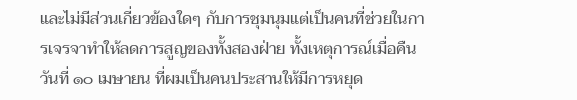และไม่มีส่วนเกี่ยวข้องใดๆ กับการชุมนุมแต่เป็นคนที่ช่วยในการเจรจาทำให้ลดการสูญของทั้งสองฝ่าย ทั้งเหตุการณ์เมื่อคืนวันที่ ๑๐ เมษายน ที่ผมเป็นคนประสานให้มีการหยุด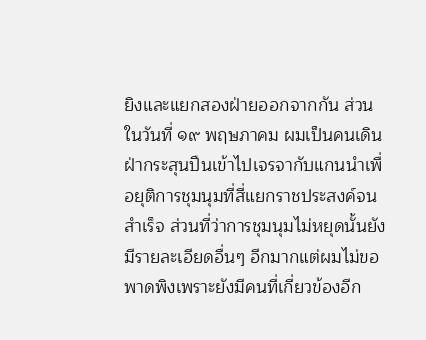ยิงและแยกสองฝ่ายออกจากกัน ส่วนในวันที่ ๑๙ พฤษภาคม ผมเป็นคนเดินฝ่ากระสุนปืนเข้าไปเจรจากับแกนนำเพื่อยุติการชุมนุมที่สี่แยกราชประสงค์จนสำเร็จ ส่วนที่ว่าการชุมนุมไม่หยุดนั้นยังมีรายละเอียดอื่นๆ อีกมากแต่ผมไม่ขอพาดพิงเพราะยังมีคนที่เกี่ยวข้องอีก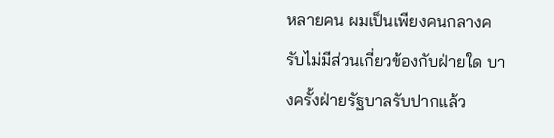หลายคน ผมเป็นเพียงคนกลางครับไม่มีส่วนเกี่ยวข้องกับฝ่ายใด บางครั้งฝ่ายรัฐบาลรับปากแล้ว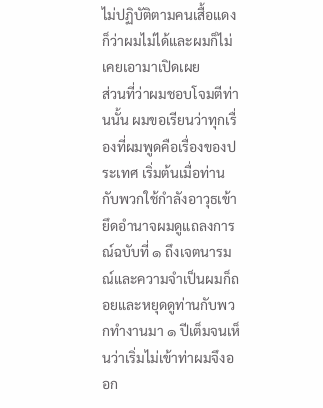ไม่ปฏิบัติตามคนเสื้อแดงก็ว่าผมไม่ได้และผมก็ไม่เคยเอามาเปิดเผย
ส่วนที่ว่าผมชอบโจมตีท่านนั้น ผมขอเรียนว่าทุกเรื่องที่ผมพูดคือเรื่องของประเทศ เริ่มต้นเมื่อท่านกับพวกใช้กำลังอาวุธเข้ายึดอำนาจผมดูแถลงการณ์ฉบับที่ ๑ ถึงเจตนารมณ์และความจำเป็นผมก็ถอยและหยุดดูท่านกับพวกทำงานมา ๑ ปีเต็มจนเห็นว่าเริ่มไม่เข้าท่าผมจึงออก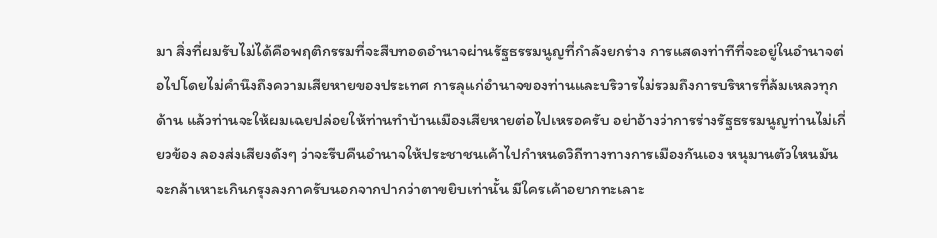มา สิ่งที่ผมรับไม่ได้คือพฤติกรรมที่จะสืบทอดอำนาจผ่านรัฐธรรมนูญที่กำลังยกร่าง การแสดงท่าทีที่จะอยู่ในอำนาจต่อไปโดยไม่คำนึงถึงความเสียหายของประเทศ การลุแก่อำนาจของท่านและบริวารไม่รวมถึงการบริหารที่ล้มเหลวทุกด้าน แล้วท่านจะให้ผมเฉยปล่อยให้ท่านทำบ้านเมืองเสียหายต่อไปเหรอครับ อย่าอ้างว่าการร่างรัฐธรรมนูญท่านไม่เกี่ยวข้อง ลองส่งเสียงดังๆ ว่าจะรีบคืนอำนาจให้ประชาชนเค้าไปกำหนดวิถีทางทางการเมืองกันเอง หนุมานตัวใหนมันจะกล้าเหาะเกินกรุงลงกาครับนอกจากปากว่าตาขยิบเท่านั้น มีใครเค้าอยากทะเลาะ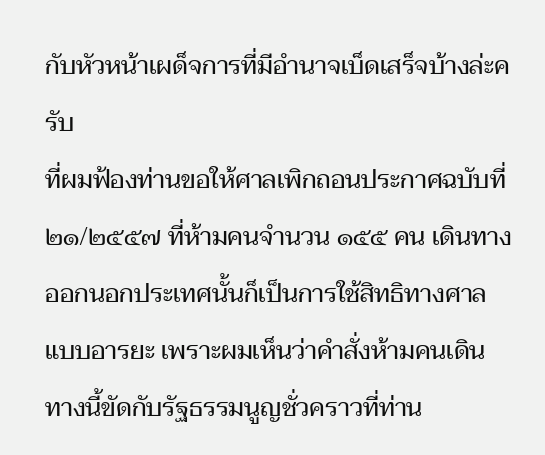กับหัวหน้าเผด็จการที่มีอำนาจเบ็ดเสร็จบ้างล่ะครับ
ที่ผมฟ้องท่านขอให้ศาลเพิกถอนประกาศฉบับที่ ๒๑/๒๕๕๗ ที่ห้ามคนจำนวน ๑๕๕ คน เดินทางออกนอกประเทศนั้นก็เป็นการใช้สิทธิทางศาลแบบอารยะ เพราะผมเห็นว่าคำสั่งห้ามคนเดินทางนี้ขัดกับรัฐธรรมนูญชั่วคราวที่ท่าน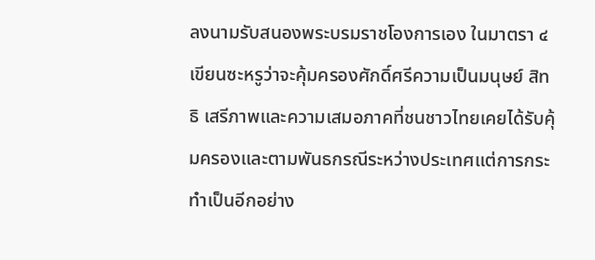ลงนามรับสนองพระบรมราชโองการเอง ในมาตรา ๔ เขียนซะหรูว่าจะคุ้มครองศักดิ์ศรีความเป็นมนุษย์ สิทธิ เสรีภาพและความเสมอภาคที่ชนชาวไทยเคยได้รับคุ้มครองและตามพันธกรณีระหว่างประเทศแต่การกระทำเป็นอีกอย่าง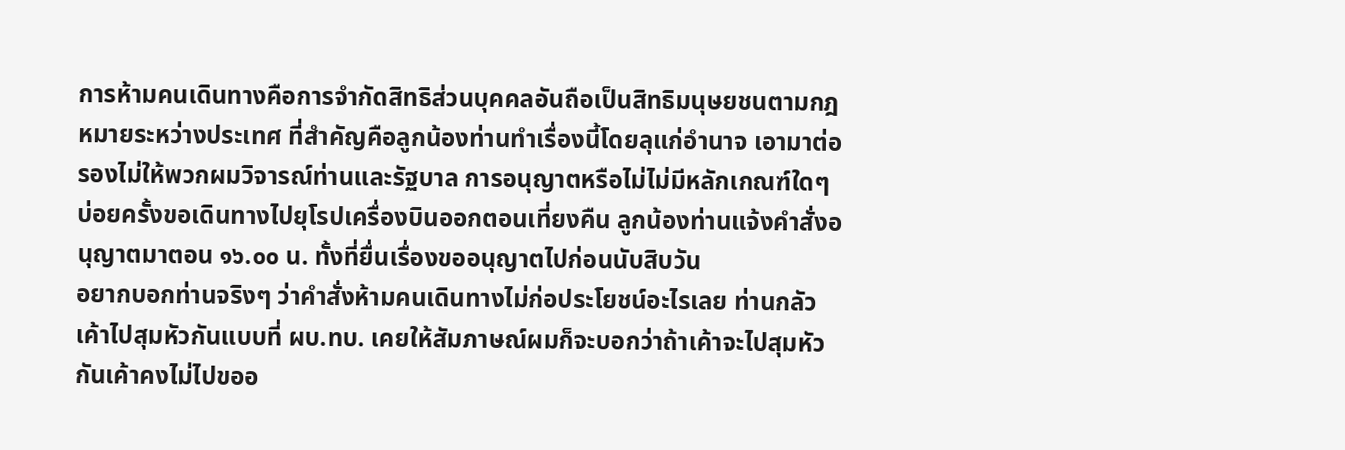การห้ามคนเดินทางคือการจำกัดสิทธิส่วนบุคคลอันถือเป็นสิทธิมนุษยชนตามกฎหมายระหว่างประเทศ ที่สำคัญคือลูกน้องท่านทำเรื่องนี้โดยลุแก่อำนาจ เอามาต่อรองไม่ให้พวกผมวิจารณ์ท่านและรัฐบาล การอนุญาตหรือไม่ไม่มีหลักเกณฑ์ใดๆ บ่อยครั้งขอเดินทางไปยุโรปเครื่องบินออกตอนเที่ยงคืน ลูกน้องท่านแจ้งคำสั่งอนุญาตมาตอน ๑๖.๐๐ น. ทั้งที่ยื่นเรื่องขออนุญาตไปก่อนนับสิบวัน
อยากบอกท่านจริงๆ ว่าคำสั่งห้ามคนเดินทางไม่ก่อประโยชน์อะไรเลย ท่านกลัวเค้าไปสุมหัวกันแบบที่ ผบ.ทบ. เคยให้สัมภาษณ์ผมก็จะบอกว่าถ้าเค้าจะไปสุมหัวกันเค้าคงไม่ไปขออ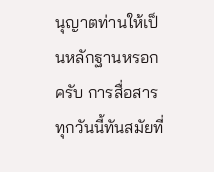นุญาตท่านให้เป็นหลักฐานหรอกครับ การสื่อสารทุกวันนี้ทันสมัยที่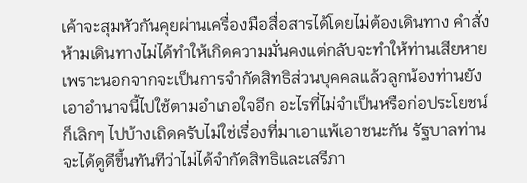เค้าจะสุมหัวกันคุยผ่านเครื่องมือสื่อสารได้โดยไม่ต้องเดินทาง คำสั่งห้ามเดินทางไม่ได้ทำให้เกิดความมั่นคงแต่กลับจะทำให้ท่านเสียหาย เพราะนอกจากจะเป็นการจำกัดสิทธิส่วนบุคคลแล้วลูกน้องท่านยังเอาอำนาจนี้ไปใช้ตามอำเภอใจอีก อะไรที่ไม่จำเป็นหรือก่อประโยชน์ก็เลิกๆ ไปบ้างเถิดครับไม่ใช่เรื่องที่มาเอาแพ้เอาชนะกัน รัฐบาลท่านจะได้ดูดีขึ้นทันทีว่าไม่ได้จำกัดสิทธิและเสรีภา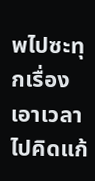พไปซะทุกเรื่อง เอาเวลาไปคิดแก้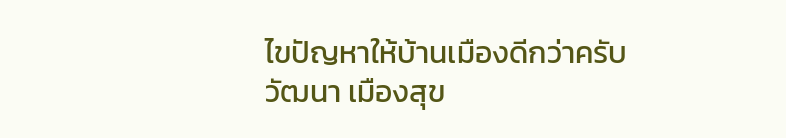ไขปัญหาให้บ้านเมืองดีกว่าครับ
วัฒนา เมืองสุข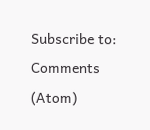Subscribe to:
Comments (Atom)